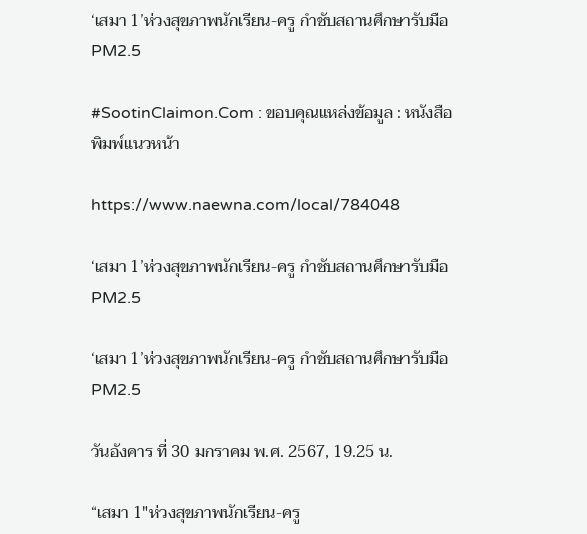‘เสมา 1’ห่วงสุขภาพนักเรียน-ครู กำชับสถานศึกษารับมือ PM2.5

#SootinClaimon.Com : ขอบคุณแหล่งข้อมูล : หนังสือพิมพ์แนวหน้า

https://www.naewna.com/local/784048

‘เสมา 1’ห่วงสุขภาพนักเรียน-ครู กำชับสถานศึกษารับมือ PM2.5

‘เสมา 1’ห่วงสุขภาพนักเรียน-ครู กำชับสถานศึกษารับมือ PM2.5

วันอังคาร ที่ 30 มกราคม พ.ศ. 2567, 19.25 น.

“เสมา 1″ห่วงสุขภาพนักเรียน-ครู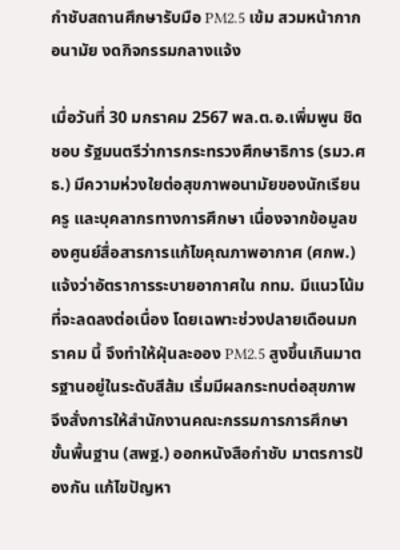กำชับสถานศึกษารับมือ PM2.5 เข้ม สวมหน้ากากอนามัย งดกิจกรรมกลางแจ้ง

เมื่อวันที่ 30 มกราคม 2567 พล.ต.อ.เพิ่มพูน ชิดชอบ รัฐมนตรีว่าการกระทรวงศึกษาธิการ (รมว.ศธ.) มีความห่วงใยต่อสุขภาพอนามัยของนักเรียน ครู และบุคลากรทางการศึกษา เนื่องจากข้อมูลของศูนย์สื่อสารการแก้ไขคุณภาพอากาศ (ศกพ.) แจ้งว่าอัตราการระบายอากาศใน กทม. มีแนวโน้มที่จะลดลงต่อเนื่อง โดยเฉพาะช่วงปลายเดือนมกราคม นี้ จึงทำให้ฝุ่นละออง PM2.5 สูงขึ้นเกินมาตรฐานอยู่ในระดับสีส้ม เริ่มมีผลกระทบต่อสุขภาพ จึงสั่งการให้สำนักงานคณะกรรมการการศึกษาขั้นพื้นฐาน (สพฐ.) ออกหนังสือกำชับ มาตรการป้องกัน แก้ไขปัญหา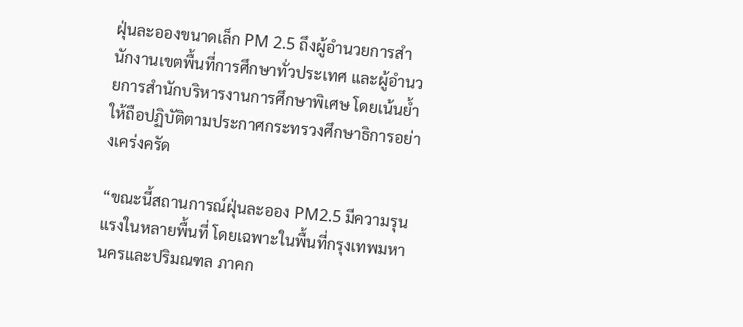ฝุ่นละอองขนาดเล็ก PM 2.5 ถึงผู้อำนวยการสำนักงานเขตพื้นที่การศึกษาทั่วประเทศ และผู้อำนวยการสำนักบริหารงานการศึกษาพิเศษ โดยเน้นย้ำให้ถือปฏิบัติตามประกาศกระทรวงศึกษาธิการอย่างเคร่งครัด

“ขณะนี้สถานการณ์ฝุ่นละออง PM2.5 มีความรุนแรงในหลายพื้นที่ โดยเฉพาะในพื้นที่กรุงเทพมหานครและปริมณฑล ภาคก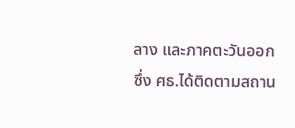ลาง และภาคตะวันออก ซึ่ง ศธ.ได้ติดตามสถาน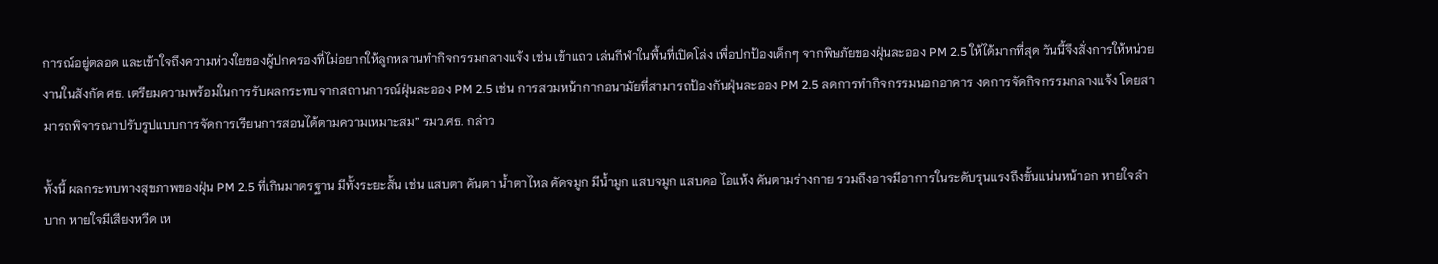การณ์อยู่ตลอด และเข้าใจถึงความห่วงใยของผู้ปกครองที่ไม่อยากให้ลูกหลานทำกิจกรรมกลางแจ้ง เช่น เข้าแถว เล่นกีฬาในพื้นที่เปิดโล่ง เพื่อปกป้องเด็กๆ จากพิษภัยของฝุ่นละออง PM 2.5 ให้ได้มากที่สุด วันนี้จึงสั่งการให้หน่วยงานในสังกัด ศธ. เตรียมความพร้อมในการรับผลกระทบจากสถานการณ์ฝุ่นละออง PM 2.5 เช่น การสวมหน้ากากอนามัยที่สามารถป้องกันฝุ่นละออง PM 2.5 ลดการทำกิจกรรมนอกอาคาร งดการจัดกิจกรรมกลางแจ้ง โดยสามารถพิจารณาปรับรูปแบบการจัดการเรียนการสอนได้ตามความเหมาะสม” รมว.ศธ. กล่าว

ทั้งนี้ ผลกระทบทางสุขภาพของฝุ่น PM 2.5 ที่เกินมาตรฐาน มีทั้งระยะสั้น เช่น แสบตา คันตา น้ำตาไหล คัดจมูก มีน้ำมูก แสบจมูก แสบคอ ไอแห้ง คันตามร่างกาย รวมถึงอาจมีอาการในระดับรุนแรงถึงขั้นแน่นหน้าอก หายใจลำบาก หายใจมีเสียงหวีด เห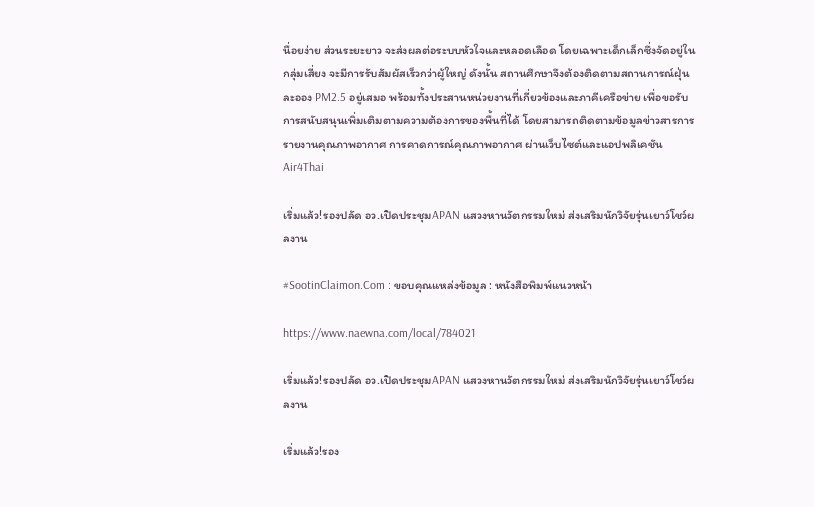นื่อยง่าย ส่วนระยะยาว จะส่งผลต่อระบบหัวใจและหลอดเลือด โดยเฉพาะเด็กเล็กซึ่งจัดอยู่ในกลุ่มเสี่ยง จะมีการรับสัมผัสเร็วกว่าผู้ใหญ่ ดังนั้น สถานศึกษาจึงต้องติดตามสถานการณ์ฝุ่นละออง PM2.5 อยู่เสมอ พร้อมทั้งประสานหน่วยงานที่เกี่ยวข้องและภาคีเครือข่าย เพื่อขอรับการสนับสนุนเพิ่มเติมตามความต้องการของพื้นที่ได้ โดยสามารถติดตามข้อมูลข่าวสารการรายงานคุณภาพอากาศ การคาดการณ์คุณภาพอากาศ ผ่านเว็บไซต์และแอปพลิเคชัน Air4Thai

เริ่มแล้ว!รองปลัด อว.เปิดประชุมAPAN แสวงหานวัตกรรมใหม่ ส่งเสริมนักวิจัยรุ่นเยาว์โชว์ผลงาน

#SootinClaimon.Com : ขอบคุณแหล่งข้อมูล : หนังสือพิมพ์แนวหน้า

https://www.naewna.com/local/784021

เริ่มแล้ว!รองปลัด อว.เปิดประชุมAPAN แสวงหานวัตกรรมใหม่ ส่งเสริมนักวิจัยรุ่นเยาว์โชว์ผลงาน

เริ่มแล้ว!รอง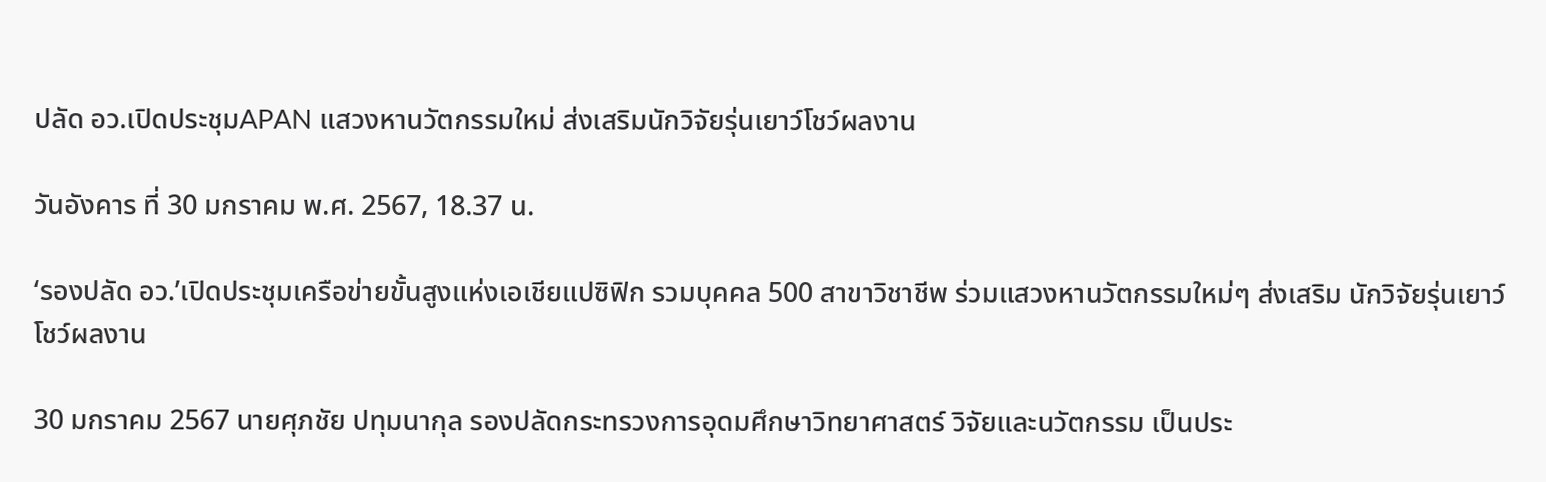ปลัด อว.เปิดประชุมAPAN แสวงหานวัตกรรมใหม่ ส่งเสริมนักวิจัยรุ่นเยาว์โชว์ผลงาน

วันอังคาร ที่ 30 มกราคม พ.ศ. 2567, 18.37 น.

‘รองปลัด อว.’เปิดประชุมเครือข่ายขั้นสูงแห่งเอเชียแปซิฟิก รวมบุคคล 500 สาขาวิชาชีพ ร่วมแสวงหานวัตกรรมใหม่ๆ ส่งเสริม นักวิจัยรุ่นเยาว์ โชว์ผลงาน

30 มกราคม 2567 นายศุภชัย ปทุมนากุล รองปลัดกระทรวงการอุดมศึกษาวิทยาศาสตร์ วิจัยและนวัตกรรม เป็นประ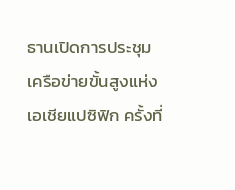ธานเปิดการประชุมเครือข่ายขั้นสูงแห่งเอเชียแปซิฟิก ครั้งที่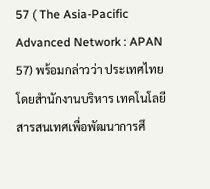57 ( The Asia-Pacific Advanced Network : APAN 57) พร้อมกล่าวว่า ประเทศไทย โดยสำนักงานบริหาร เทคโนโลยีสารสนเทศเพื่อพัฒนาการศึ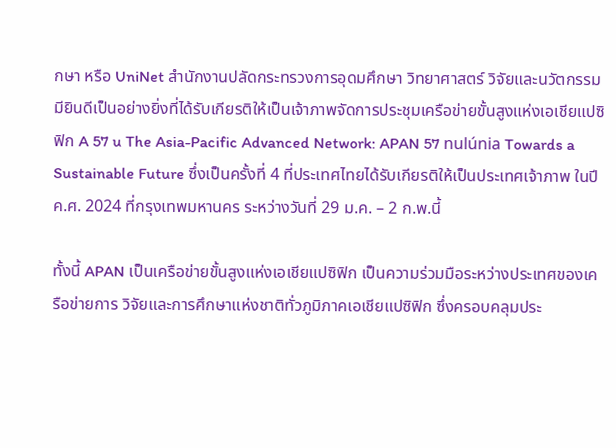กษา หรือ UniNet สำนักงานปลัดกระทรวงการอุดมศึกษา วิทยาศาสตร์ วิจัยและนวัตกรรมมียินดีเป็นอย่างยิ่งที่ได้รับเกียรติให้เป็นเจ้าภาพจัดการประชุมเครือข่ายขั้นสูงแห่งเอเชียแปซิฟิก A 57 u The Asia-Pacific Advanced Network: APAN 57 nulúnia Towards a Sustainable Future ซึ่งเป็นครั้งที่ 4 ที่ประเทศไทยได้รับเกียรติให้เป็นประเทศเจ้าภาพ ในปี ค.ศ. 2024 ที่กรุงเทพมหานคร ระหว่างวันที่ 29 ม.ค. – 2 ก.พ.นี้

ทั้งนี้ APAN เป็นเครือข่ายขั้นสูงแห่งเอเชียแปซิฟิก เป็นความร่วมมือระหว่างประเทศของเครือข่ายการ วิจัยและการศึกษาแห่งชาติทั่วภูมิภาคเอเชียแปซิฟิก ซึ่งครอบคลุมประ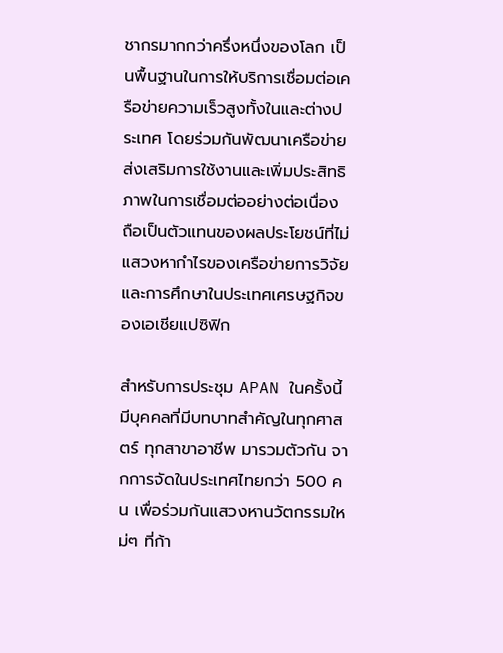ชากรมากกว่าครึ่งหนึ่งของโลก เป็นพื้นฐานในการให้บริการเชื่อมต่อเครือข่ายความเร็วสูงทั้งในและต่างประเทศ โดยร่วมกันพัฒนาเครือข่าย ส่งเสริมการใช้งานและเพิ่มประสิทธิภาพในการเชื่อมต่ออย่างต่อเนื่อง ถือเป็นตัวแทนของผลประโยชน์ที่ไม่ แสวงหากำไรของเครือข่ายการวิจัยและการศึกษาในประเทศเศรษฐกิจของเอเชียแปซิฟิก

สำหรับการประชุม APAN ในครั้งนี้ มีบุคคลที่มีบทบาทสำคัญในทุกศาสตร์ ทุกสาขาอาชีพ มารวมตัวกัน จากการจัดในประเทศไทยกว่า 500 คน เพื่อร่วมกันแสวงหานวัตกรรมใหม่ๆ ที่ก้า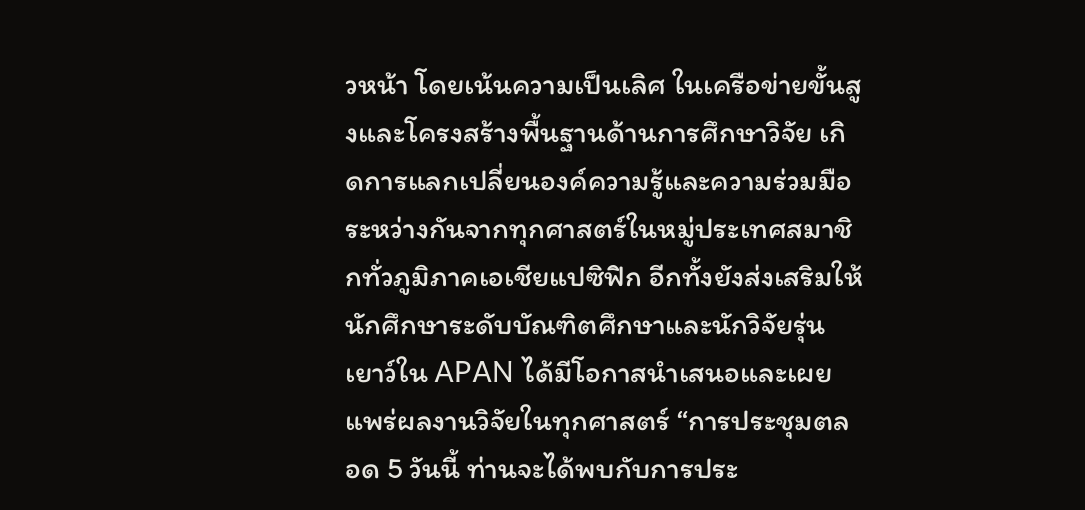วหน้า โดยเน้นความเป็นเลิศ ในเครือข่ายขั้นสูงและโครงสร้างพื้นฐานด้านการศึกษาวิจัย เกิดการแลกเปลี่ยนองค์ความรู้และความร่วมมือระหว่างกันจากทุกศาสตร์ในหมู่ประเทศสมาชิกทั่วภูมิภาคเอเชียแปซิฟิก อีกทั้งยังส่งเสริมให้นักศึกษาระดับบัณฑิตศึกษาและนักวิจัยรุ่นเยาว์ใน APAN ได้มีโอกาสนำเสนอและเผยแพร่ผลงานวิจัยในทุกศาสตร์ “การประชุมตลอด 5 วันนี้ ท่านจะได้พบกับการประ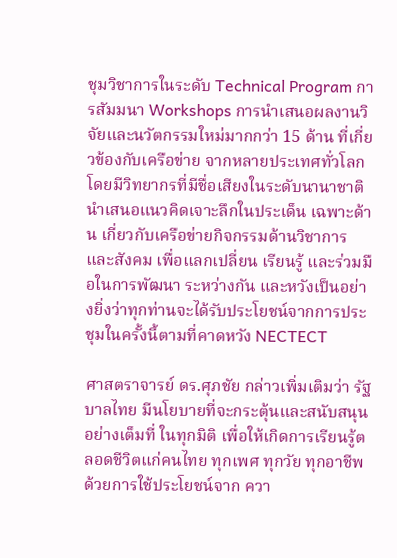ชุมวิชาการในระดับ Technical Program การสัมมนา Workshops การนำเสนอผลงานวิจัยและนวัตกรรมใหม่มากกว่า 15 ด้าน ที่เกี่ยวข้องกับเครือข่าย จากหลายประเทศทั่วโลก โดยมีวิทยากรที่มีชื่อเสียงในระดับนานาชาติ นำเสนอแนวคิดเจาะลึกในประเด็น เฉพาะด้าน เกี่ยวกับเครือข่ายกิจกรรมด้านวิชาการและสังคม เพื่อแลกเปลี่ยน เรียนรู้ และร่วมมือในการพัฒนา ระหว่างกัน และหวังเป็นอย่างยิ่งว่าทุกท่านจะได้รับประโยชน์จากการประชุมในครั้งนี้ตามที่คาดหวัง NECTECT

ศาสตราจารย์ ดร.ศุภชัย กล่าวเพิ่มเติมว่า รัฐบาลไทย มีนโยบายที่จะกระตุ้นและสนับสนุนอย่างเต็มที่ ในทุกมิติ เพื่อให้เกิดการเรียนรู้ตลอดชีวิตแก่คนไทย ทุกเพศ ทุกวัย ทุกอาชีพ ด้วยการใช้ประโยชน์จาก ควา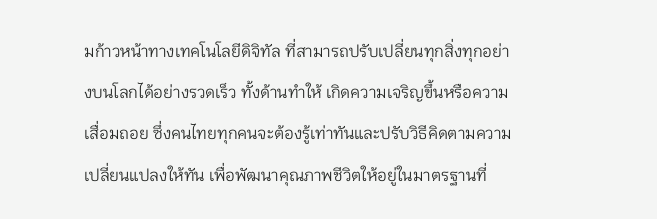มก้าวหน้าทางเทคโนโลยีดิจิทัล ที่สามารถปรับเปลี่ยนทุกสิ่งทุกอย่างบนโลกได้อย่างรวดเร็ว ทั้งด้านทำให้ เกิดความเจริญขึ้นหรือความเสื่อมถอย ซึ่งคนไทยทุกคนจะต้องรู้เท่าทันและปรับวิธีคิดตามความเปลี่ยนแปลงให้ทัน เพื่อพัฒนาคุณภาพชีวิตให้อยู่ในมาตรฐานที่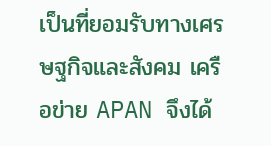เป็นที่ยอมรับทางเศรษฐกิจและสังคม เครือข่าย APAN จึงได้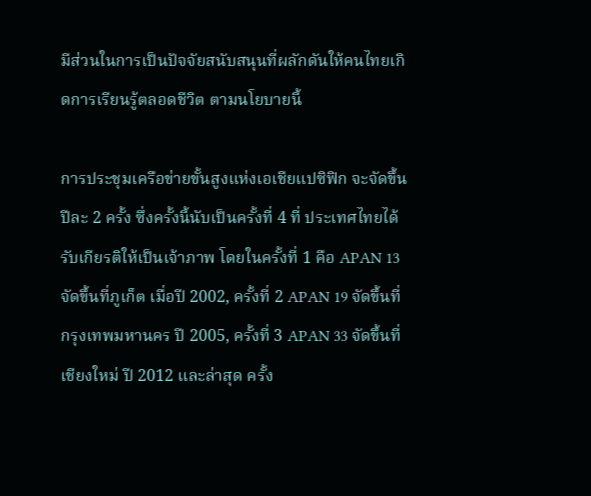มีส่วนในการเป็นปัจจัยสนับสนุนที่ผลักดันให้คนไทยเกิดการเรียนรู้ตลอดชีวิต ตามนโยบายนี้

การประชุมเครือข่ายขั้นสูงแห่งเอเชียแปซิฟิก จะจัดขึ้นปีละ 2 ครั้ง ซึ่งครั้งนี้นับเป็นครั้งที่ 4 ที่ ประเทศไทยได้รับเกียรติให้เป็นเจ้าภาพ โดยในครั้งที่ 1 คือ APAN 13 จัดขึ้นที่ภูเก็ต เมื่อปี 2002, ครั้งที่ 2 APAN 19 จัดขึ้นที่กรุงเทพมหานคร ปี 2005, ครั้งที่ 3 APAN 33 จัดขึ้นที่เชียงใหม่ ปี 2012 และล่าสุด ครั้ง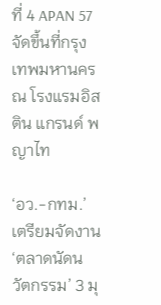ที่ 4 APAN 57 จัดขึ้นที่กรุงเทพมหานคร ณ โรงแรมอิสติน แกรนด์ พญาไท

‘อว.-กทม.’เตรียมจัดงาน‘ตลาดนัดนวัตกรรม’ 3 มุ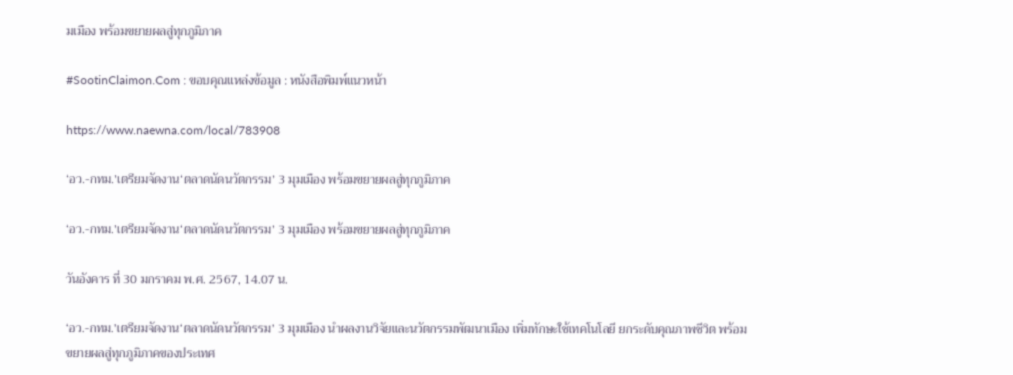มเมือง พร้อมขยายผลสู่ทุกภูมิภาค

#SootinClaimon.Com : ขอบคุณแหล่งข้อมูล : หนังสือพิมพ์แนวหน้า

https://www.naewna.com/local/783908

‘อว.-กทม.’เตรียมจัดงาน‘ตลาดนัดนวัตกรรม’ 3 มุมเมือง พร้อมขยายผลสู่ทุกภูมิภาค

‘อว.-กทม.’เตรียมจัดงาน‘ตลาดนัดนวัตกรรม’ 3 มุมเมือง พร้อมขยายผลสู่ทุกภูมิภาค

วันอังคาร ที่ 30 มกราคม พ.ศ. 2567, 14.07 น.

‘อว.-กทม.’เตรียมจัดงาน‘ตลาดนัดนวัตกรรม’ 3 มุมเมือง นำผลงานวิจัยและนวัตกรรมพัฒนาเมือง เพิ่มทักษะใช้เทคโนโลยี ยกระดับคุณภาพชีวิต พร้อมขยายผลสู่ทุกภูมิภาคของประเทศ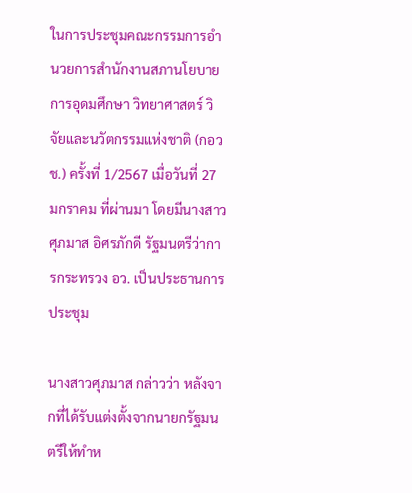ในการประชุมคณะกรรมการอํานวยการสำนักงานสภานโยบายการอุดมศึกษา วิทยาศาสตร์ วิจัยและนวัตกรรมแห่งชาติ (กอวช.) ครั้งที่ 1/2567 เมื่อวันที่ 27 มกราคม ที่ผ่านมา โดยมีนางสาวศุภมาส อิศรภักดี รัฐมนตรีว่าการกระทรวง อว. เป็นประธานการประชุม

นางสาวศุภมาส กล่าวว่า หลังจากที่ได้รับแต่งตั้งจากนายกรัฐมนตรีให้ทำห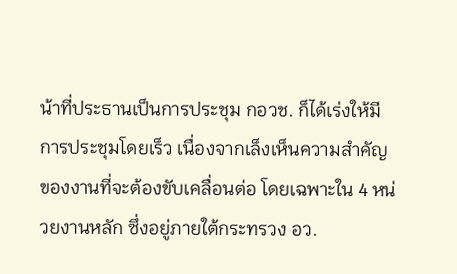น้าที่ประธานเป็นการประชุม กอวช. ก็ได้เร่งให้มีการประชุมโดยเร็ว เนื่องจากเล็งเห็นความสำคัญของงานที่จะต้องขับเคลื่อนต่อ โดยเฉพาะใน 4 หน่วยงานหลัก ซึ่งอยู่ภายใต้กระทรวง อว.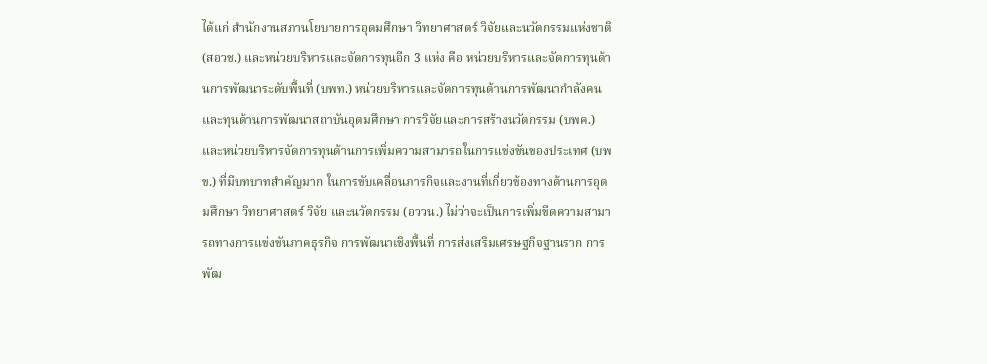ได้แก่ สำนักงานสภานโยบายการอุดมศึกษา วิทยาศาสตร์ วิจัยและนวัตกรรมแห่งชาติ (สอวช.) และหน่วยบริหารและจัดการทุนอีก 3 แห่ง คือ หน่วยบริหารและจัดการทุนด้านการพัฒนาระดับพื้นที่ (บพท.) หน่วยบริหารและจัดการทุนด้านการพัฒนากำลังคน และทุนด้านการพัฒนาสถาบันอุดมศึกษา การวิจัยและการสร้างนวัตกรรม (บพค.) และหน่วยบริหารจัดการทุนด้านการเพิ่มความสามารถในการแข่งขันของประเทศ (บพข.) ที่มีบทบาทสำคัญมาก ในการขับเคลื่อนภารกิจและงานที่เกี่ยวข้องทางด้านการอุดมศึกษา วิทยาศาสตร์ วิจัย และนวัตกรรม (อววน.) ไม่ว่าจะเป็นการเพิ่มขีดความสามารถทางการแข่งขันภาคธุรกิจ การพัฒนาเชิงพื้นที่ การส่งเสริมเศรษฐกิจฐานราก การพัฒ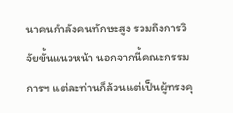นาคนกำลังคนทักษะสูง รวมถึงการวิจัยขั้นแนวหน้า นอกจากนี้คณะกรรมการฯ แต่ละท่านก็ล้วนแต่เป็นผู้ทรงคุ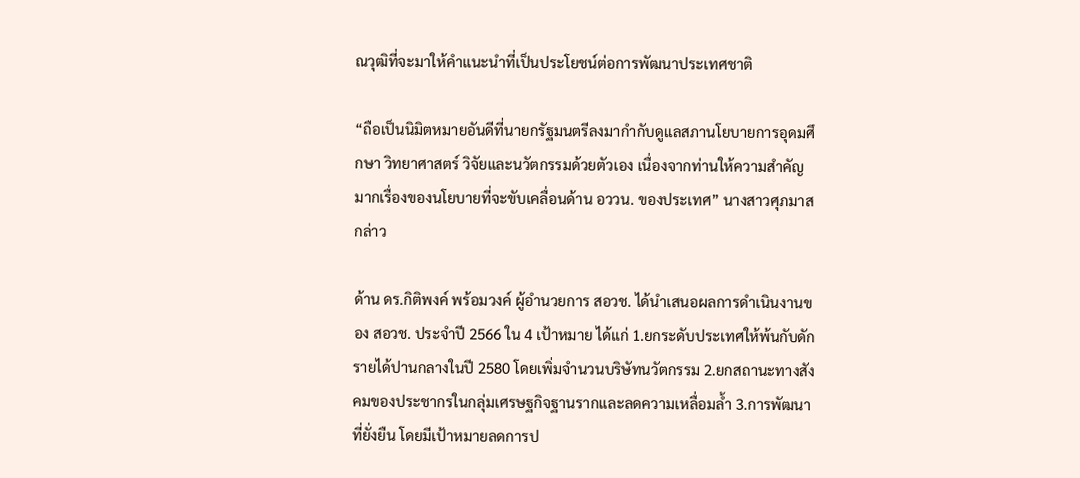ณวุฒิที่จะมาให้คำแนะนำที่เป็นประโยชน์ต่อการพัฒนาประเทศชาติ

“ถือเป็นนิมิตหมายอันดีที่นายกรัฐมนตรีลงมากำกับดูแลสภานโยบายการอุดมศึกษา วิทยาศาสตร์ วิจัยและนวัตกรรมด้วยตัวเอง เนื่องจากท่านให้ความสำคัญมากเรื่องของนโยบายที่จะขับเคลื่อนด้าน อววน. ของประเทศ” นางสาวศุภมาส กล่าว

ด้าน ดร.กิติพงค์ พร้อมวงค์ ผู้อำนวยการ สอวช. ได้นำเสนอผลการดำเนินงานของ สอวช. ประจำปี 2566 ใน 4 เป้าหมาย ได้แก่ 1.ยกระดับประเทศให้พ้นกับดักรายได้ปานกลางในปี 2580 โดยเพิ่มจำนวนบริษัทนวัตกรรม 2.ยกสถานะทางสังคมของประชากรในกลุ่มเศรษฐกิจฐานรากและลดความเหลื่อมล้ำ 3.การพัฒนาที่ยั่งยืน โดยมีเป้าหมายลดการป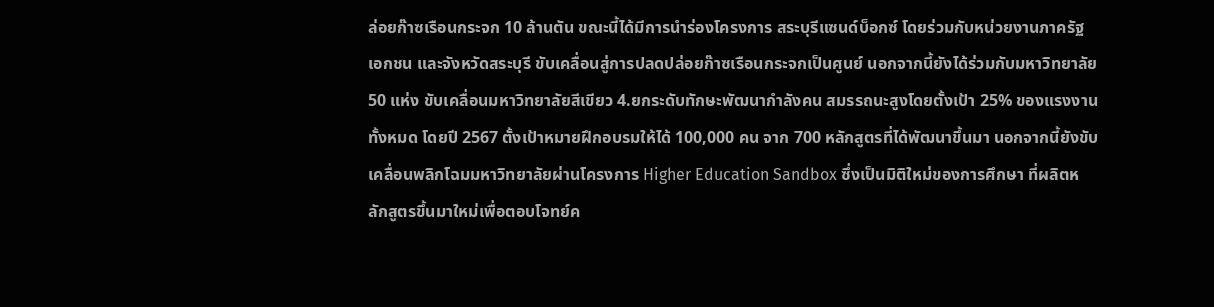ล่อยก๊าซเรือนกระจก 10 ล้านตัน ขณะนี้ได้มีการนำร่องโครงการ สระบุรีแซนด์บ็อกซ์ โดยร่วมกับหน่วยงานภาครัฐ เอกชน และจังหวัดสระบุรี ขับเคลื่อนสู่การปลดปล่อยก๊าซเรือนกระจกเป็นศูนย์ นอกจากนี้ยังได้ร่วมกับมหาวิทยาลัย 50 แห่ง ขับเคลื่อนมหาวิทยาลัยสีเขียว 4.ยกระดับทักษะพัฒนากำลังคน สมรรถนะสูงโดยตั้งเป้า 25% ของแรงงานทั้งหมด โดยปี 2567 ตั้งเป้าหมายฝึกอบรมให้ได้ 100,000 คน จาก 700 หลักสูตรที่ได้พัฒนาขึ้นมา นอกจากนี้ยังขับเคลื่อนพลิกโฉมมหาวิทยาลัยผ่านโครงการ Higher Education Sandbox ซึ่งเป็นมิติใหม่ของการศึกษา ที่ผลิตหลักสูตรขึ้นมาใหม่เพื่อตอบโจทย์ค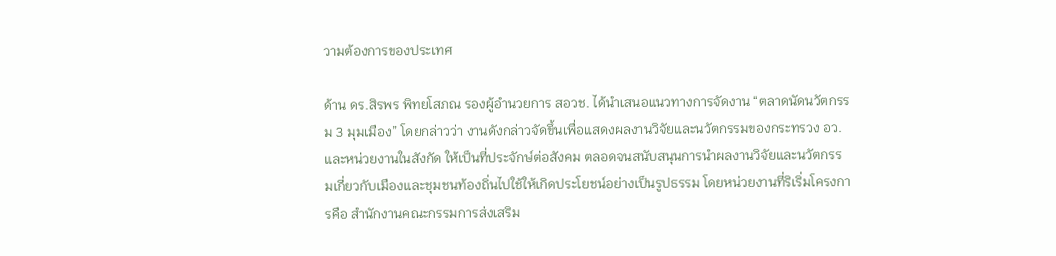วามต้องการของประเทศ

ด้าน ดร.สิรพร พิทยโสภณ รองผู้อำนวยการ สอวช. ได้นำเสนอแนวทางการจัดงาน “ตลาดนัดนวัตกรรม 3 มุมเมือง” โดยกล่าวว่า งานดังกล่าวจัดขึ้นเพื่อแสดงผลงานวิจัยและนวัตกรรมของกระทรวง อว. และหน่วยงานในสังกัด ให้เป็นที่ประจักษ์ต่อสังคม ตลอดจนสนับสนุนการนำผลงานวิจัยและนวัตกรรมเกี่ยวกับเมืองและชุมชนท้องถิ่นไปใช้ให้เกิดประโยชน์อย่างเป็นรูปธรรม โดยหน่วยงานที่ริเริ่มโครงการคือ สำนักงานคณะกรรมการส่งเสริม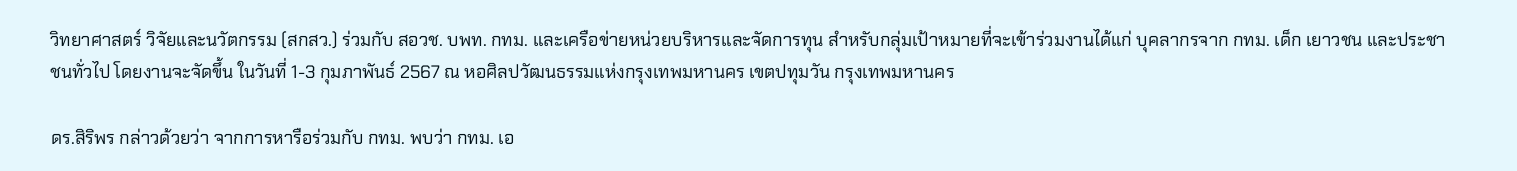วิทยาศาสตร์ วิจัยและนวัตกรรม (สกสว.) ร่วมกับ สอวช. บพท. กทม. และเครือข่ายหน่วยบริหารและจัดการทุน สำหรับกลุ่มเป้าหมายที่จะเข้าร่วมงานได้แก่ บุคลากรจาก กทม. เด็ก เยาวชน และประชาชนทั่วไป โดยงานจะจัดขึ้น ในวันที่ 1-3 กุมภาพันธ์ 2567 ณ หอศิลปวัฒนธรรมแห่งกรุงเทพมหานคร เขตปทุมวัน กรุงเทพมหานคร

ดร.สิริพร กล่าวด้วยว่า จากการหารือร่วมกับ กทม. พบว่า กทม. เอ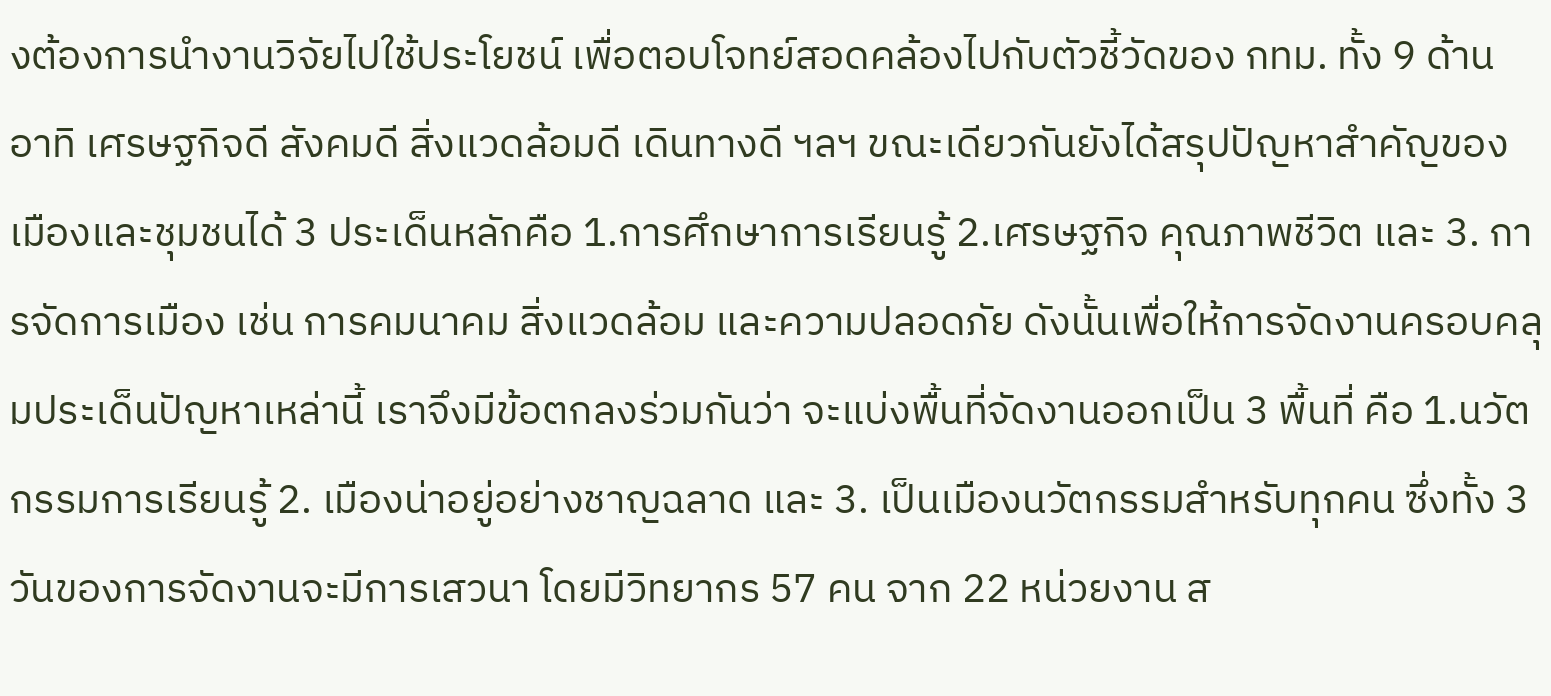งต้องการนำงานวิจัยไปใช้ประโยชน์ เพื่อตอบโจทย์สอดคล้องไปกับตัวชี้วัดของ กทม. ทั้ง 9 ด้าน อาทิ เศรษฐกิจดี สังคมดี สิ่งแวดล้อมดี เดินทางดี ฯลฯ ขณะเดียวกันยังได้สรุปปัญหาสำคัญของเมืองและชุมชนได้ 3 ประเด็นหลักคือ 1.การศึกษาการเรียนรู้ 2.เศรษฐกิจ คุณภาพชีวิต และ 3. การจัดการเมือง เช่น การคมนาคม สิ่งแวดล้อม และความปลอดภัย ดังนั้นเพื่อให้การจัดงานครอบคลุมประเด็นปัญหาเหล่านี้ เราจึงมีข้อตกลงร่วมกันว่า จะแบ่งพื้นที่จัดงานออกเป็น 3 พื้นที่ คือ 1.นวัตกรรมการเรียนรู้ 2. เมืองน่าอยู่อย่างชาญฉลาด และ 3. เป็นเมืองนวัตกรรมสำหรับทุกคน ซึ่งทั้ง 3 วันของการจัดงานจะมีการเสวนา โดยมีวิทยากร 57 คน จาก 22 หน่วยงาน ส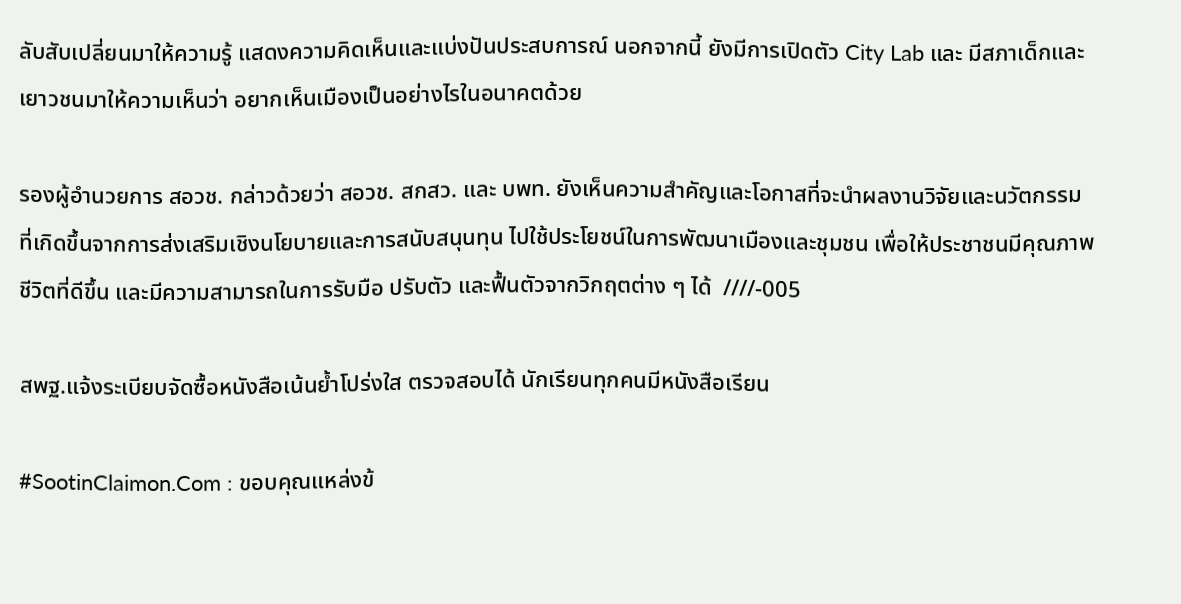ลับสับเปลี่ยนมาให้ความรู้ แสดงความคิดเห็นและแบ่งปันประสบการณ์ นอกจากนี้ ยังมีการเปิดตัว City Lab และ มีสภาเด็กและเยาวชนมาให้ความเห็นว่า อยากเห็นเมืองเป็นอย่างไรในอนาคตด้วย

รองผู้อำนวยการ สอวช. กล่าวด้วยว่า สอวช. สกสว. และ บพท. ยังเห็นความสำคัญและโอกาสที่จะนำผลงานวิจัยและนวัตกรรมที่เกิดขึ้นจากการส่งเสริมเชิงนโยบายและการสนับสนุนทุน ไปใช้ประโยชน์ในการพัฒนาเมืองและชุมชน เพื่อให้ประชาชนมีคุณภาพชีวิตที่ดีขึ้น และมีความสามารถในการรับมือ ปรับตัว และฟื้นตัวจากวิกฤตต่าง ๆ ได้  ////-005

สพฐ.แจ้งระเบียบจัดซื้อหนังสือเน้นย้ำโปร่งใส ตรวจสอบได้ นักเรียนทุกคนมีหนังสือเรียน

#SootinClaimon.Com : ขอบคุณแหล่งข้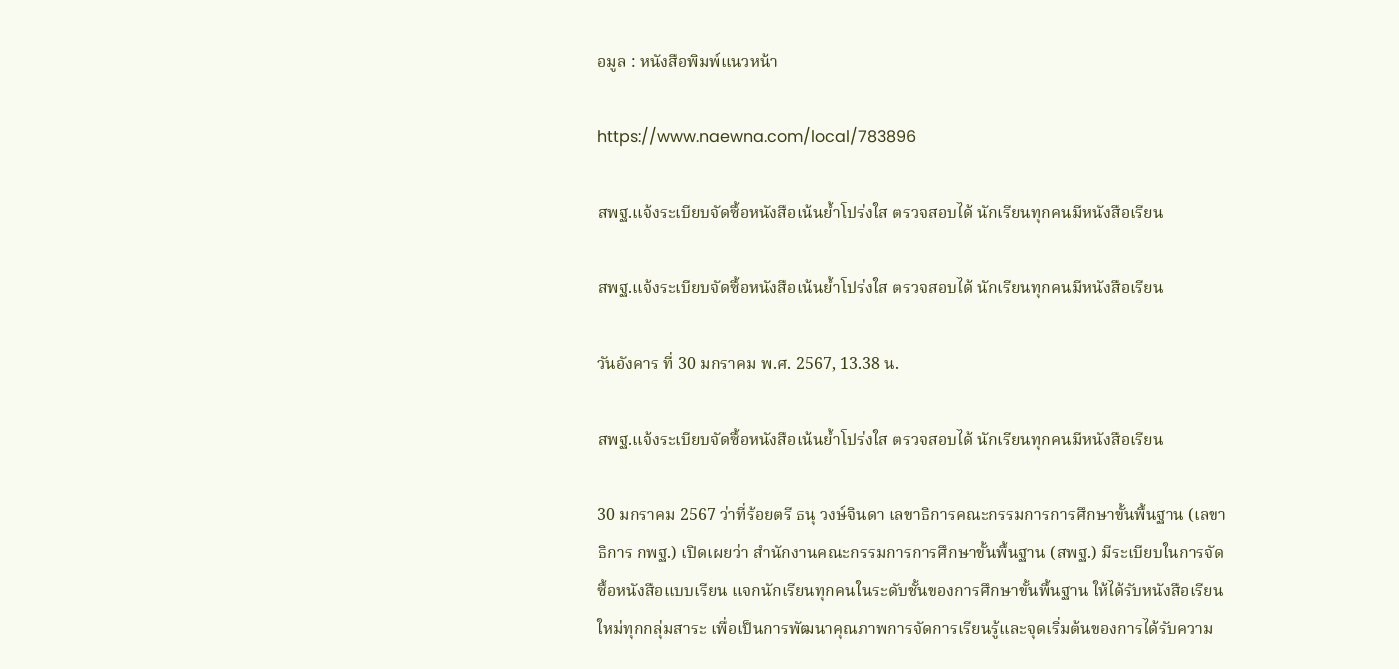อมูล : หนังสือพิมพ์แนวหน้า

https://www.naewna.com/local/783896

สพฐ.แจ้งระเบียบจัดซื้อหนังสือเน้นย้ำโปร่งใส ตรวจสอบได้ นักเรียนทุกคนมีหนังสือเรียน

สพฐ.แจ้งระเบียบจัดซื้อหนังสือเน้นย้ำโปร่งใส ตรวจสอบได้ นักเรียนทุกคนมีหนังสือเรียน

วันอังคาร ที่ 30 มกราคม พ.ศ. 2567, 13.38 น.

สพฐ.แจ้งระเบียบจัดซื้อหนังสือเน้นย้ำโปร่งใส ตรวจสอบได้ นักเรียนทุกคนมีหนังสือเรียน

30 มกราคม 2567 ว่าที่ร้อยตรี ธนุ วงษ์จินดา เลขาธิการคณะกรรมการการศึกษาขั้นพื้นฐาน (เลขาธิการ กพฐ.) เปิดเผยว่า สำนักงานคณะกรรมการการศึกษาขั้นพื้นฐาน (สพฐ.) มีระเบียบในการจัดซื้อหนังสือแบบเรียน แจกนักเรียนทุกคนในระดับชั้นของการศึกษาขั้นพื้นฐาน ให้ได้รับหนังสือเรียนใหม่ทุกกลุ่มสาระ เพื่อเป็นการพัฒนาคุณภาพการจัดการเรียนรู้และจุดเริ่มต้นของการได้รับความ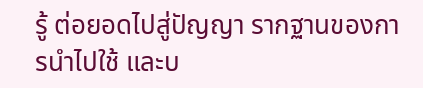รู้ ต่อยอดไปสู่ปัญญา รากฐานของการนำไปใช้ และบ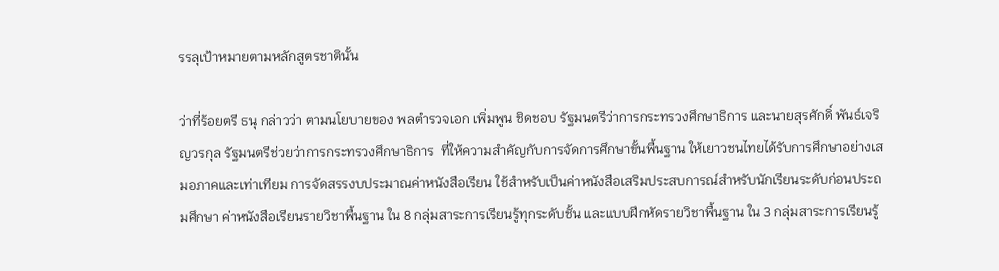รรลุเป้าหมายตามหลักสูตรชาตินั้น

ว่าที่ร้อยตรี ธนุ กล่าวว่า ตามนโยบายของ พลตำรวจเอก เพิ่มพูน ชิดชอบ รัฐมนตรีว่าการกระทรวงศึกษาธิการ และนายสุรศักดิ์ พันธ์เจริญวรกุล รัฐมนตรีช่วยว่าการกระทรวงศึกษาธิการ  ที่ให้ความสำคัญกับการจัดการศึกษาขั้นพื้นฐาน ให้เยาวชนไทยได้รับการศึกษาอย่างเสมอภาคและเท่าเทียม การจัดสรรงบประมาณค่าหนังสือเรียน ใช้สำหรับเป็นค่าหนังสือเสริมประสบการณ์สำหรับนักเรียนระดับก่อนประถมศึกษา ค่าหนังสือเรียนรายวิชาพื้นฐาน ใน 8 กลุ่มสาระการเรียนรู้ทุกระดับชั้น และแบบฝึกหัดรายวิชาพื้นฐาน ใน 3 กลุ่มสาระการเรียนรู้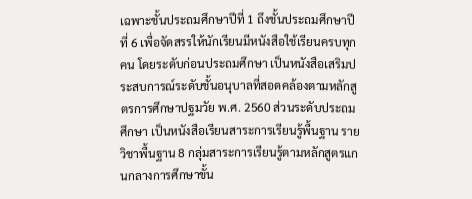เฉพาะชั้นประถมศึกษาปีที่ 1 ถึงชั้นประถมศึกษาปีที่ 6 เพื่อจัดสรรให้นักเรียนมีหนังสือใช้เรียนครบทุกคน โดยระดับก่อนประถมศึกษา เป็นหนังสือเสริมประสบการณ์ระดับชั้นอนุบาลที่สอดคล้องตามหลักสูตรการศึกษาปฐมวัย พ.ศ. 2560 ส่วนระดับประถมศึกษา เป็นหนังสือเรียนสาระการเรียนรู้พื้นฐาน รายวิชาพื้นฐาน 8 กลุ่มสาระการเรียนรู้ตามหลักสูตรแกนกลางการศึกษาขั้น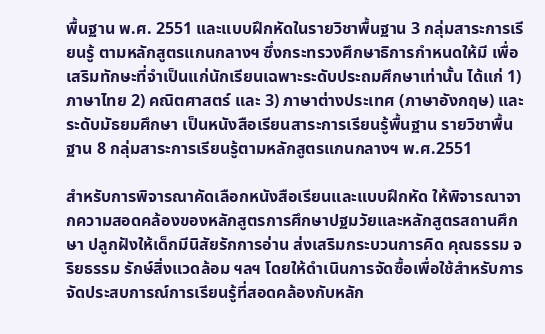พื้นฐาน พ.ศ. 2551 และแบบฝึกหัดในรายวิชาพื้นฐาน 3 กลุ่มสาระการเรียนรู้ ตามหลักสูตรแกนกลางฯ ซึ่งกระทรวงศึกษาธิการกำหนดให้มี เพื่อเสริมทักษะที่จำเป็นแก่นักเรียนเฉพาะระดับประถมศึกษาเท่านั้น ได้แก่ 1) ภาษาไทย 2) คณิตศาสตร์ และ 3) ภาษาต่างประเทศ (ภาษาอังกฤษ) และระดับมัธยมศึกษา เป็นหนังสือเรียนสาระการเรียนรู้พื้นฐาน รายวิชาพื้นฐาน 8 กลุ่มสาระการเรียนรู้ตามหลักสูตรแกนกลางฯ พ.ศ.2551

สำหรับการพิจารณาคัดเลือกหนังสือเรียนและแบบฝึกหัด ให้พิจารณาจากความสอดคล้องของหลักสูตรการศึกษาปฐมวัยและหลักสูตรสถานศึกษา ปลูกฝังให้เด็กมีนิสัยรักการอ่าน ส่งเสริมกระบวนการคิด คุณธรรม จริยธรรม รักษ์สิ่งแวดล้อม ฯลฯ โดยให้ดำเนินการจัดซื้อเพื่อใช้สำหรับการจัดประสบการณ์การเรียนรู้ที่สอดคล้องกับหลัก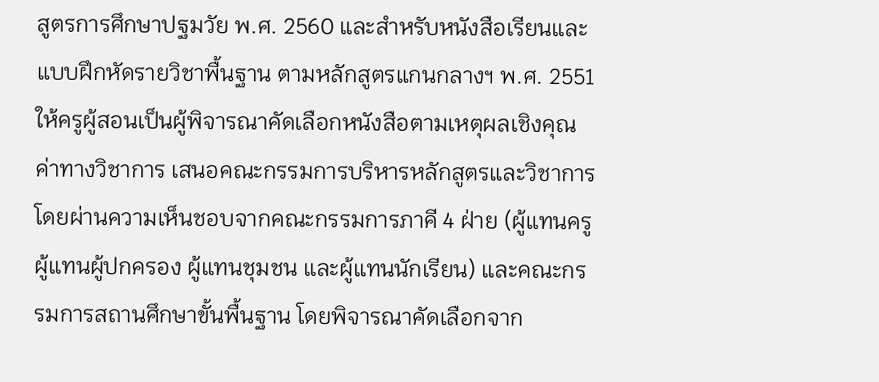สูตรการศึกษาปฐมวัย พ.ศ. 2560 และสำหรับหนังสือเรียนและแบบฝึกหัดรายวิชาพื้นฐาน ตามหลักสูตรแกนกลางฯ พ.ศ. 2551 ให้ครูผู้สอนเป็นผู้พิจารณาคัดเลือกหนังสือตามเหตุผลเชิงคุณค่าทางวิชาการ เสนอคณะกรรมการบริหารหลักสูตรและวิชาการ โดยผ่านความเห็นชอบจากคณะกรรมการภาคี 4 ฝ่าย (ผู้แทนครู ผู้แทนผู้ปกครอง ผู้แทนชุมชน และผู้แทนนักเรียน) และคณะกรรมการสถานศึกษาขั้นพื้นฐาน โดยพิจารณาคัดเลือกจาก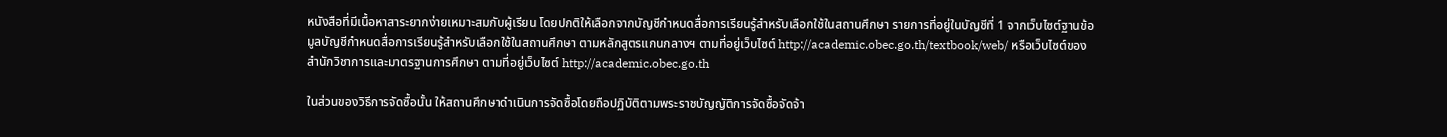หนังสือที่มีเนื้อหาสาระยากง่ายเหมาะสมกับผู้เรียน โดยปกติให้เลือกจากบัญชีกำหนดสื่อการเรียนรู้สำหรับเลือกใช้ในสถานศึกษา รายการที่อยู่ในบัญชีที่ 1 จากเว็บไซต์ฐานข้อมูลบัญชีกำหนดสื่อการเรียนรู้สำหรับเลือกใช้ในสถานศึกษา ตามหลักสูตรแกนกลางฯ ตามที่อยู่เว็บไซต์ http://academic.obec.go.th/textbook/web/ หรือเว็บไซต์ของสำนักวิชาการและมาตรฐานการศึกษา ตามที่อยู่เว็บไซต์ http://academic.obec.go.th

ในส่วนของวิธีการจัดซื้อนั้น ให้สถานศึกษาดำเนินการจัดซื้อโดยถือปฏิบัติตามพระราชบัญญัติการจัดซื้อจัดจ้า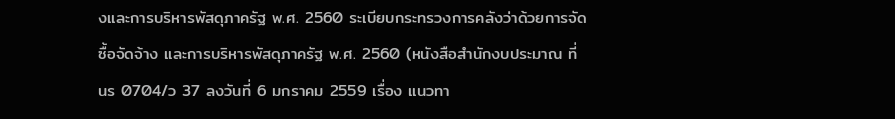งและการบริหารพัสดุภาครัฐ พ.ศ. 2560 ระเบียบกระทรวงการคลังว่าด้วยการจัดซื้อจัดจ้าง และการบริหารพัสดุภาครัฐ พ.ศ. 2560 (หนังสือสำนักงบประมาณ ที่ นร 0704/ว 37 ลงวันที่ 6 มกราคม 2559 เรื่อง แนวทา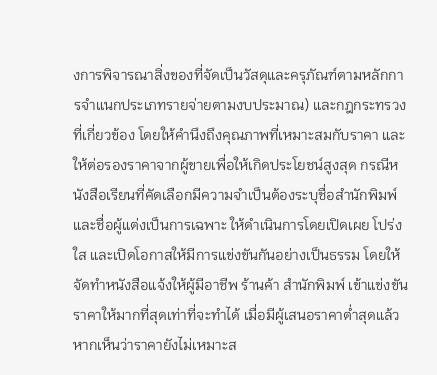งการพิจารณาสิ่งของที่จัดเป็นวัสดุและครุภัณฑ์ตามหลักการจำแนกประเภทรายจ่ายตามงบประมาณ) และกฎกระทรวงที่เกี่ยวข้อง โดยให้คำนึงถึงคุณภาพที่เหมาะสมกับราคา และให้ต่อรองราคาจากผู้ขายเพื่อให้เกิดประโยชน์สูงสุด กรณีหนังสือเรียนที่คัดเลือกมีความจำเป็นต้องระบุชื่อสำนักพิมพ์และชื่อผู้แต่งเป็นการเฉพาะ ให้ดำเนินการโดยเปิดเผย โปร่งใส และเปิดโอกาสให้มีการแข่งขันกันอย่างเป็นธรรม โดยให้จัดทำหนังสือแจ้งให้ผู้มีอาชีพ ร้านค้า สำนักพิมพ์ เข้าแข่งขันราคาให้มากที่สุดเท่าที่จะทำได้ เมื่อมีผู้เสนอราคาต่ำสุดแล้ว หากเห็นว่าราคายังไม่เหมาะส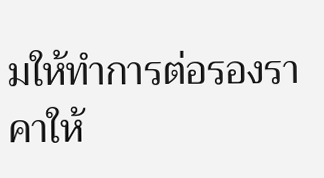มให้ทำการต่อรองราคาให้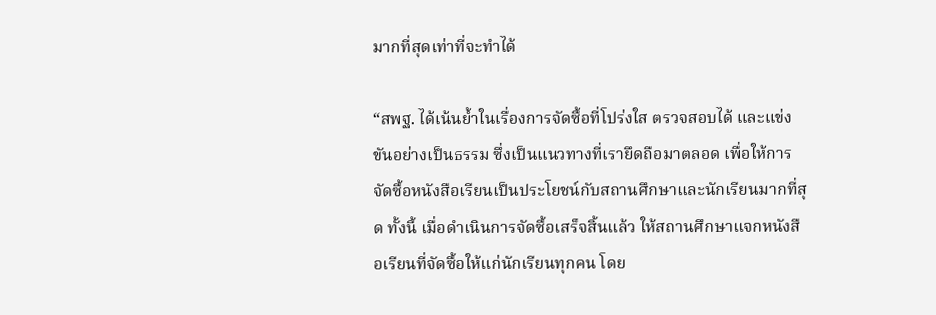มากที่สุดเท่าที่จะทำได้

“สพฐ. ได้เน้นย้ำในเรื่องการจัดซื้อที่โปร่งใส ตรวจสอบได้ และแข่งขันอย่างเป็นธรรม ซึ่งเป็นแนวทางที่เรายึดถือมาตลอด เพื่อให้การจัดซื้อหนังสือเรียนเป็นประโยชน์กับสถานศึกษาและนักเรียนมากที่สุด ทั้งนี้ เมื่อดำเนินการจัดซื้อเสร็จสิ้นแล้ว ให้สถานศึกษาแจกหนังสือเรียนที่จัดซื้อให้แก่นักเรียนทุกคน โดย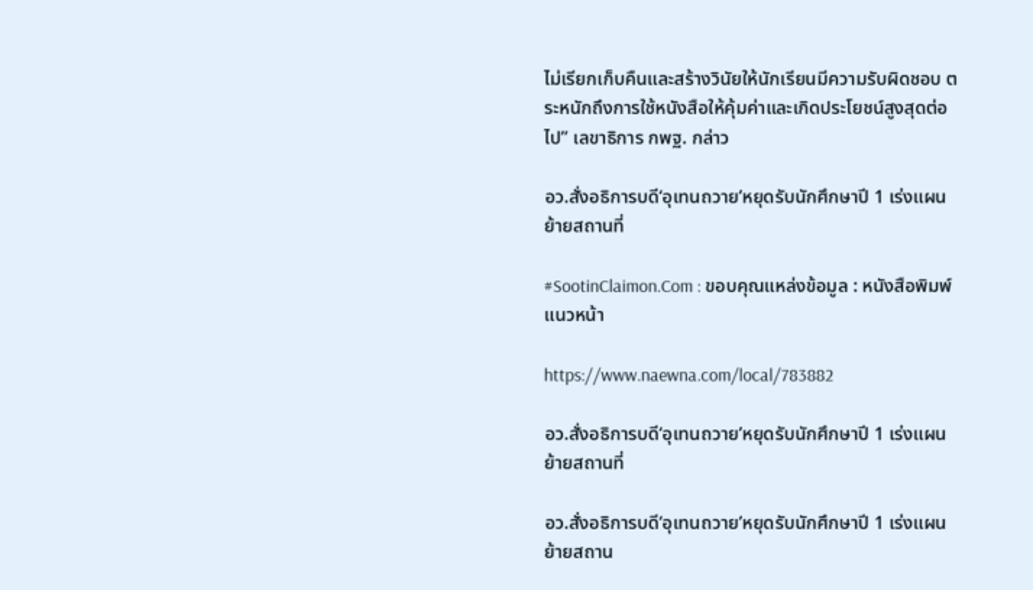ไม่เรียกเก็บคืนและสร้างวินัยให้นักเรียนมีความรับผิดชอบ ตระหนักถึงการใช้หนังสือให้คุ้มค่าและเกิดประโยชน์สูงสุดต่อไป” เลขาธิการ กพฐ. กล่าว

อว.สั่งอธิการบดี‘อุเทนถวาย’หยุดรับนักศึกษาปี 1 เร่งแผนย้ายสถานที่

#SootinClaimon.Com : ขอบคุณแหล่งข้อมูล : หนังสือพิมพ์แนวหน้า

https://www.naewna.com/local/783882

อว.สั่งอธิการบดี‘อุเทนถวาย’หยุดรับนักศึกษาปี 1 เร่งแผนย้ายสถานที่

อว.สั่งอธิการบดี‘อุเทนถวาย’หยุดรับนักศึกษาปี 1 เร่งแผนย้ายสถาน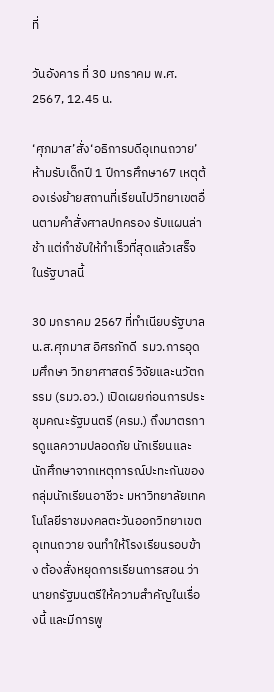ที่

วันอังคาร ที่ 30 มกราคม พ.ศ. 2567, 12.45 น.

‘ศุภมาส’สั่ง‘อธิการบดีอุเทนถวาย’ห้ามรับเด็กปี 1 ปีการศึกษา67 เหตุต้องเร่งย้ายสถานที่เรียนไปวิทยาเขตอื่นตามคำสั่งศาลปกครอง รับแผนล่าช้า แต่กำชับให้ทำเร็วที่สุดแล้วเสร็จในรัฐบาลนี้

30 มกราคม 2567 ที่ทำเนียบรัฐบาล น.ส.ศุภมาส อิศรภักดี  รมว.การอุดมศึกษา วิทยาศาสตร์ วิจัยและนวัตกรรม (รมว.อว.) เปิดเผยก่อนการประชุมคณะรัฐมนตรี (ครม.) ถึงมาตรการดูแลความปลอดภัย นักเรียนและนักศึกษาจากเหตุการณ์ปะทะกันของกลุ่มนักเรียนอาชีวะ มหาวิทยาลัยเทคโนโลยีราชมงคลตะวันออกวิทยาเขตอุเทนถวาย จนทำให้โรงเรียนรอบข้าง ต้องสั่งหยุดการเรียนการสอน ว่า นายกรัฐมนตรีให้ความสำคัญในเรื่องนี้ และมีการพู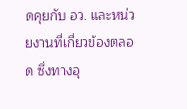ดคุยกับ อว. และหน่วยงานที่เกี่ยวข้องตลอด ซึ่งทางอุ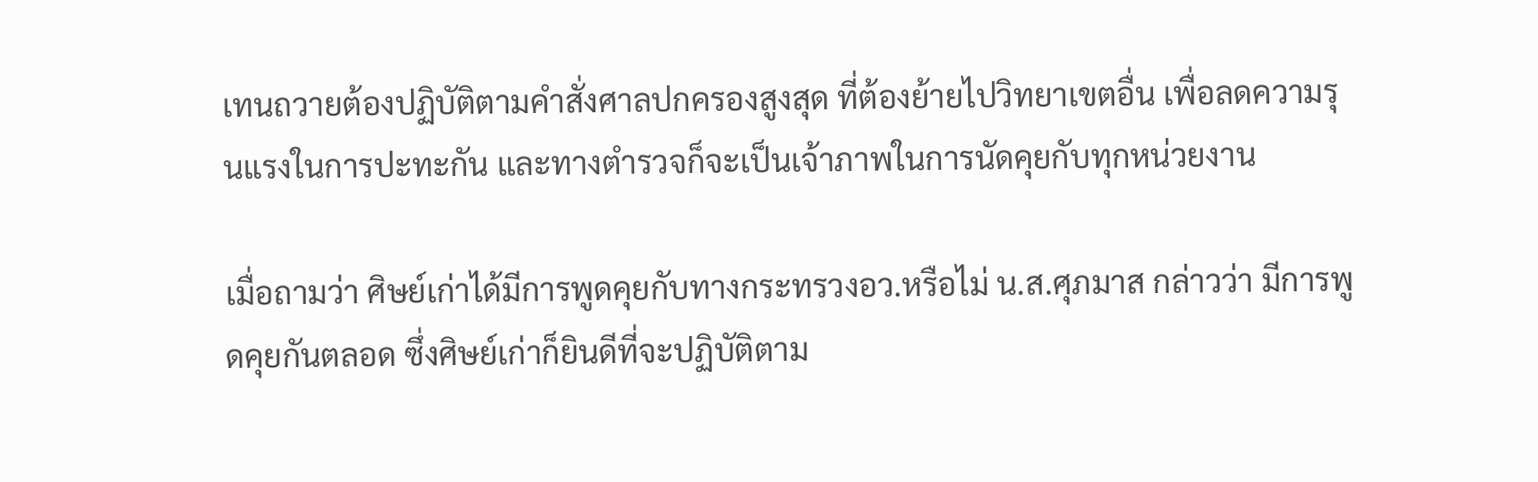เทนถวายต้องปฏิบัติตามคำสั่งศาลปกครองสูงสุด ที่ต้องย้ายไปวิทยาเขตอื่น เพื่อลดความรุนแรงในการปะทะกัน และทางตำรวจก็จะเป็นเจ้าภาพในการนัดคุยกับทุกหน่วยงาน

เมื่อถามว่า ศิษย์เก่าได้มีการพูดคุยกับทางกระทรวงอว.หรือไม่ น.ส.ศุภมาส กล่าวว่า มีการพูดคุยกันตลอด ซึ่งศิษย์เก่าก็ยินดีที่จะปฏิบัติตาม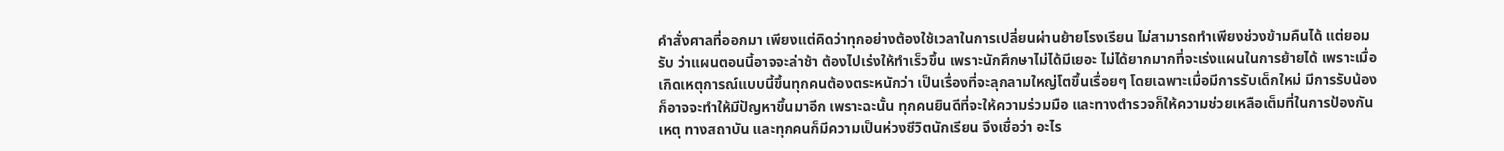คำสั่งศาลที่ออกมา เพียงแต่คิดว่าทุกอย่างต้องใช้เวลาในการเปลี่ยนผ่านย้ายโรงเรียน ไม่สามารถทำเพียงช่วงข้ามคืนได้ แต่ยอมรับ ว่าแผนตอนนี้อาจจะล่าช้า ต้องไปเร่งให้ทำเร็วขึ้น เพราะนักศึกษาไม่ได้มีเยอะ ไม่ได้ยากมากที่จะเร่งแผนในการย้ายได้ เพราะเมื่อเกิดเหตุการณ์แบบนี้ขึ้นทุกคนต้องตระหนักว่า เป็นเรื่องที่จะลุกลามใหญ่โตขึ้นเรื่อยๆ โดยเฉพาะเมื่อมีการรับเด็กใหม่ มีการรับน้องก็อาจจะทำให้มีปัญหาขึ้นมาอีก เพราะฉะนั้น ทุกคนยินดีที่จะให้ความร่วมมือ และทางตำรวจก็ให้ความช่วยเหลือเต็มที่ในการป้องกันเหตุ ทางสถาบัน และทุกคนก็มีความเป็นห่วงชีวิตนักเรียน จึงเชื่อว่า อะไร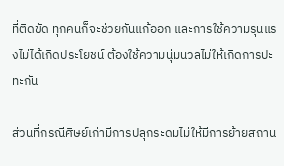ที่ติดขัด ทุกคนก็จะช่วยกันแก้ออก และการใช้ความรุนแรงไม่ได้เกิดประโยชน์ ต้องใช้ความนุ่มนวลไม่ให้เกิดการปะทะกัน

ส่วนที่กรณีศิษย์เก่ามีการปลุกระดมไม่ให้มีการย้ายสถาน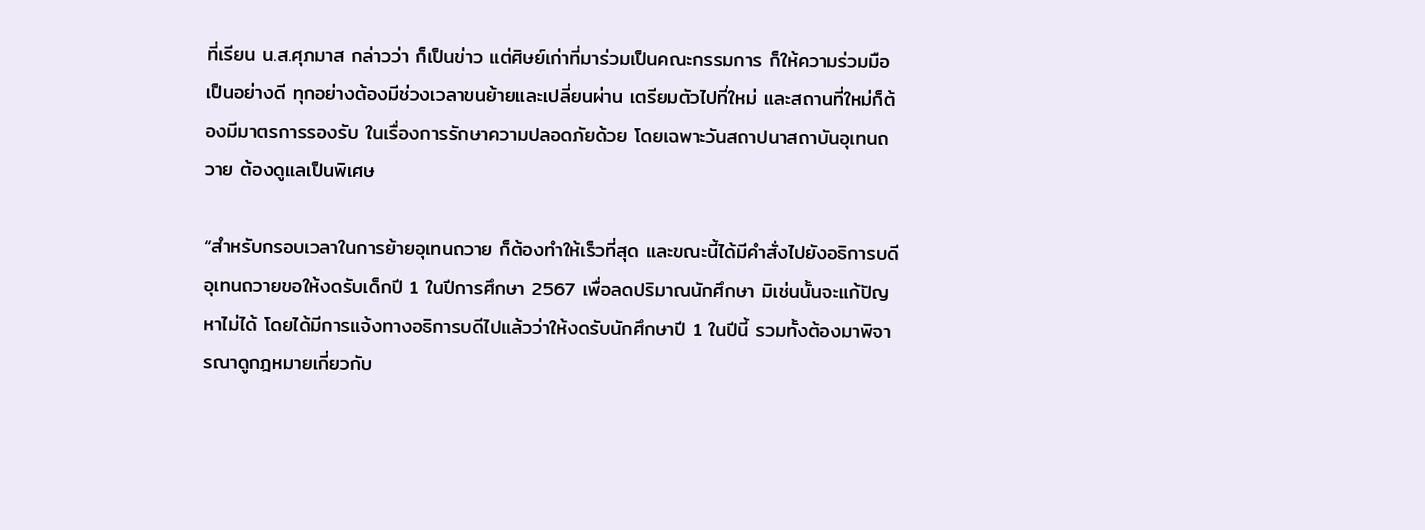ที่เรียน น.ส.ศุภมาส กล่าวว่า ก็เป็นข่าว แต่ศิษย์เก่าที่มาร่วมเป็นคณะกรรมการ ก็ให้ความร่วมมือเป็นอย่างดี ทุกอย่างต้องมีช่วงเวลาขนย้ายและเปลี่ยนผ่าน เตรียมตัวไปที่ใหม่ และสถานที่ใหม่ก็ต้องมีมาตรการรองรับ ในเรื่องการรักษาความปลอดภัยด้วย โดยเฉพาะวันสถาปนาสถาบันอุเทนถวาย ต้องดูแลเป็นพิเศษ

“สำหรับกรอบเวลาในการย้ายอุเทนถวาย ก็ต้องทำให้เร็วที่สุด และขณะนี้ได้มีคำสั่งไปยังอธิการบดีอุเทนถวายขอให้งดรับเด็กปี 1 ในปีการศึกษา 2567 เพื่อลดปริมาณนักศึกษา มิเช่นนั้นจะแก้ปัญหาไม่ได้ โดยได้มีการแจ้งทางอธิการบดีไปแล้วว่าให้งดรับนักศึกษาปี 1 ในปีนี้ รวมทั้งต้องมาพิจารณาดูกฎหมายเกี่ยวกับ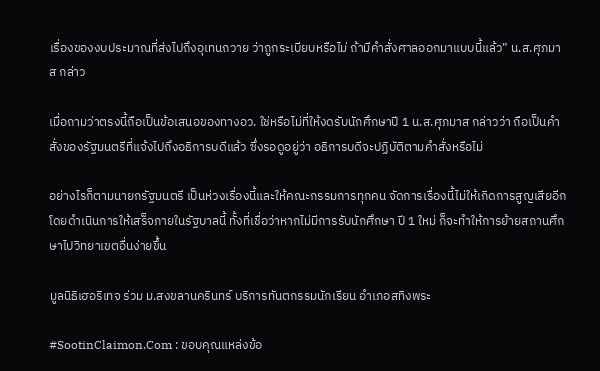เรื่องของงบประมาณที่ส่งไปถึงอุเทนถวาย ว่าถูกระเบียบหรือไม่ ถ้ามีคำสั่งศาลออกมาแบบนี้แล้ว” น.ส.ศุภมาส กล่าว

เมื่อถามว่าตรงนี้ถือเป็นข้อเสนอของทางอว. ใช่หรือไม่ที่ให้งดรับนักศึกษาปี 1 น.ส.ศุภมาส กล่าวว่า ถือเป็นคำสั่งของรัฐมนตรีที่แจ้งไปถึงอธิการบดีแล้ว ซึ่งรอดูอยู่ว่า อธิการบดีจะปฏิบัติตามคำสั่งหรือไม่

อย่างไรก็ตามนายกรัฐมนตรี เป็นห่วงเรื่องนี้และให้คณะกรรมการทุกคน จัดการเรื่องนี้ไม่ให้เกิดการสูญเสียอีก โดยดำเนินการให้เสร็จภายในรัฐบาลนี้ ทั้งที่เชื่อว่าหากไม่มีการรับนักศึกษา ปี 1 ใหม่ ก็จะทำให้การย้ายสถานศึกษาไปวิทยาเขตอื่นง่ายขึ้น

มูลนิธิเฮอริเทจ ร่วม ม.สงขลานครินทร์ บริการทันตกรรมนักเรียน อำเภอสทิงพระ

#SootinClaimon.Com : ขอบคุณแหล่งข้อ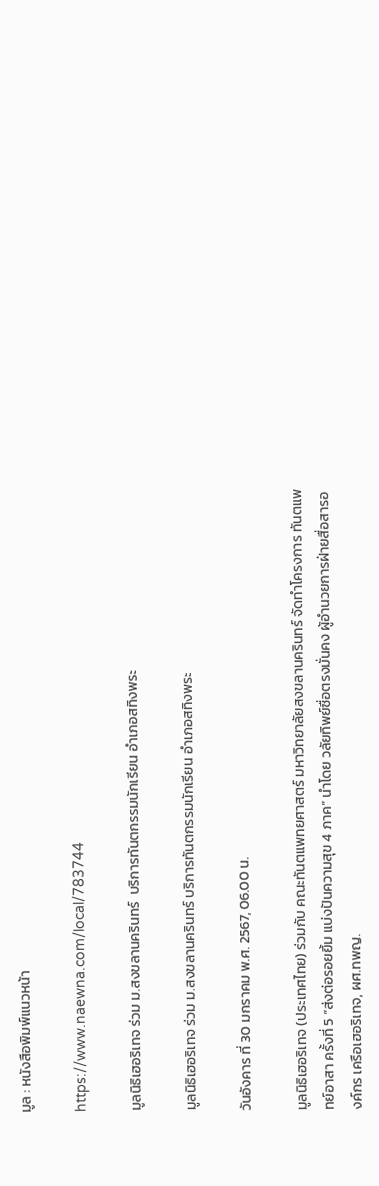มูล : หนังสือพิมพ์แนวหน้า

https://www.naewna.com/local/783744

มูลนิธิเฮอริเทจ ร่วม ม.สงขลานครินทร์  บริการทันตกรรมนักเรียน อำเภอสทิงพระ

มูลนิธิเฮอริเทจ ร่วม ม.สงขลานครินทร์ บริการทันตกรรมนักเรียน อำเภอสทิงพระ

วันอังคาร ที่ 30 มกราคม พ.ศ. 2567, 06.00 น.

มูลนิธิเฮอริเทจ (ประเทศไทย) ร่วมกับ คณะทันตแพทยศาสตร์ มหาวิทยาลัยสงขลานครินทร์ จัดทำโครงการ ทันตแพทย์อาสา ครั้งที่ 5 “ส่งต่อรอยยิ้ม แบ่งปันความสุข 4 ภาค” นำโดย วลัยทิพย์ซื่อตรงมั่นคง ผู้อำนวยการฝ่ายสื่อสารองค์กร เครือเฮอริเทจ, ผศ.ทพญ.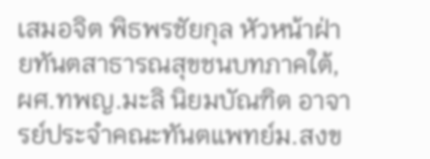เสมอจิต พิธพรชัยกุล หัวหน้าฝ่ายทันตสาธารณสุขชนบทภาคใต้, ผศ.ทพญ.มะลิ นิยมบัณฑิต อาจารย์ประจำคณะทันตแพทย์ม.สงข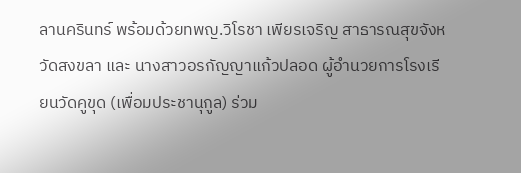ลานครินทร์ พร้อมด้วยทพญ.วิโรชา เพียรเจริญ สาธารณสุขจังหวัดสงขลา และ นางสาวอรกัญญาแก้วปลอด ผู้อำนวยการโรงเรียนวัดคูขุด (เพื่อมประชานุกูล) ร่วม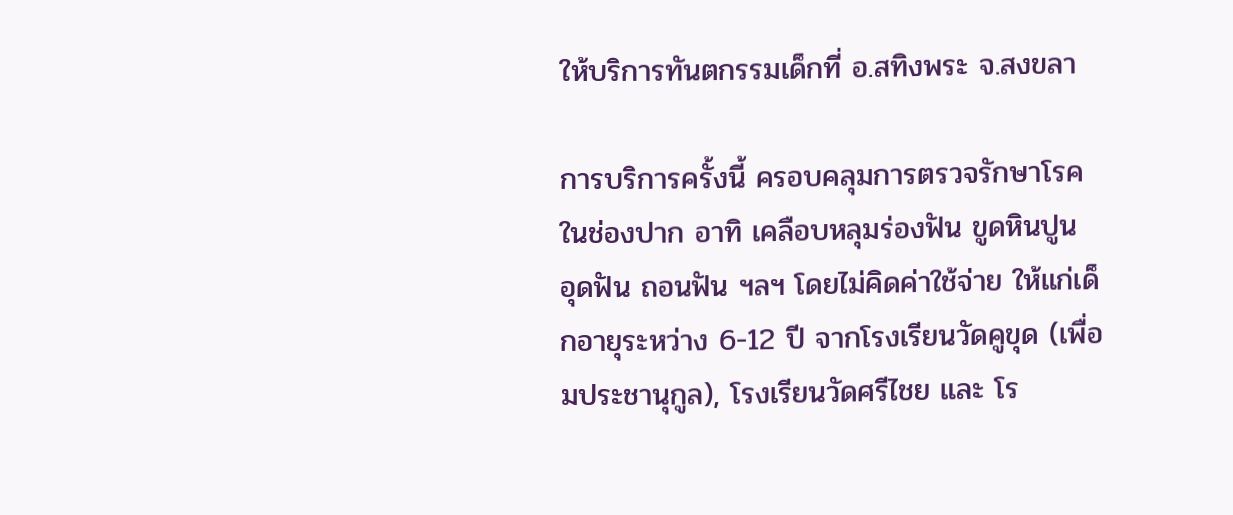ให้บริการทันตกรรมเด็กที่ อ.สทิงพระ จ.สงขลา

การบริการครั้งนี้ ครอบคลุมการตรวจรักษาโรคในช่องปาก อาทิ เคลือบหลุมร่องฟัน ขูดหินปูน อุดฟัน ถอนฟัน ฯลฯ โดยไม่คิดค่าใช้จ่าย ให้แก่เด็กอายุระหว่าง 6-12 ปี จากโรงเรียนวัดคูขุด (เพื่อมประชานุกูล), โรงเรียนวัดศรีไชย และ โร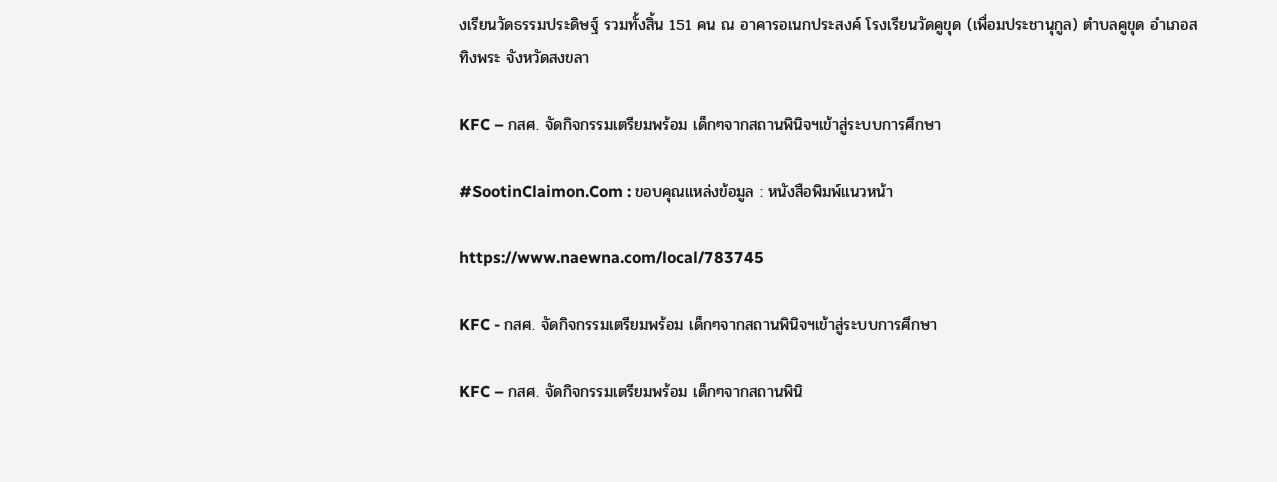งเรียนวัดธรรมประดิษฐ์ รวมทั้งสิ้น 151 คน ณ อาคารอเนกประสงค์ โรงเรียนวัดคูขุด (เพื่อมประชานุกูล) ตำบลคูขุด อำเภอสทิงพระ จังหวัดสงขลา

KFC – กสศ. จัดกิจกรรมเตรียมพร้อม เด็กๆจากสถานพินิจฯเข้าสู่ระบบการศึกษา

#SootinClaimon.Com : ขอบคุณแหล่งข้อมูล : หนังสือพิมพ์แนวหน้า

https://www.naewna.com/local/783745

KFC - กสศ. จัดกิจกรรมเตรียมพร้อม เด็กๆจากสถานพินิจฯเข้าสู่ระบบการศึกษา

KFC – กสศ. จัดกิจกรรมเตรียมพร้อม เด็กๆจากสถานพินิ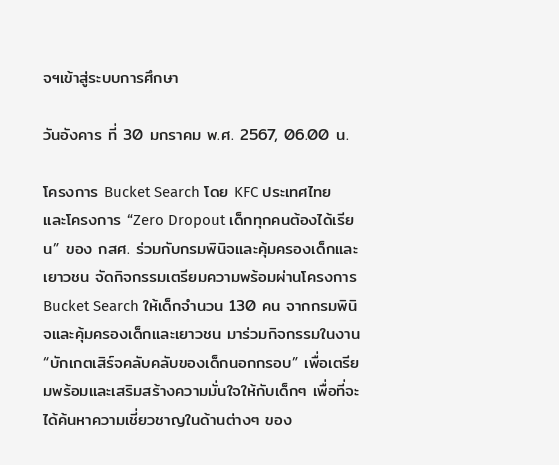จฯเข้าสู่ระบบการศึกษา

วันอังคาร ที่ 30 มกราคม พ.ศ. 2567, 06.00 น.

โครงการ Bucket Search โดย KFC ประเทศไทย และโครงการ “Zero Dropout เด็กทุกคนต้องได้เรียน” ของ กสศ. ร่วมกับกรมพินิจและคุ้มครองเด็กและเยาวชน จัดกิจกรรมเตรียมความพร้อมผ่านโครงการ Bucket Search ให้เด็กจำนวน 130 คน จากกรมพินิจและคุ้มครองเด็กและเยาวชน มาร่วมกิจกรรมในงาน “บักเกตเสิร์จคลับคลับของเด็กนอกกรอบ” เพื่อเตรียมพร้อมและเสริมสร้างความมั่นใจให้กับเด็กๆ เพื่อที่จะได้ค้นหาความเชี่ยวชาญในด้านต่างๆ ของ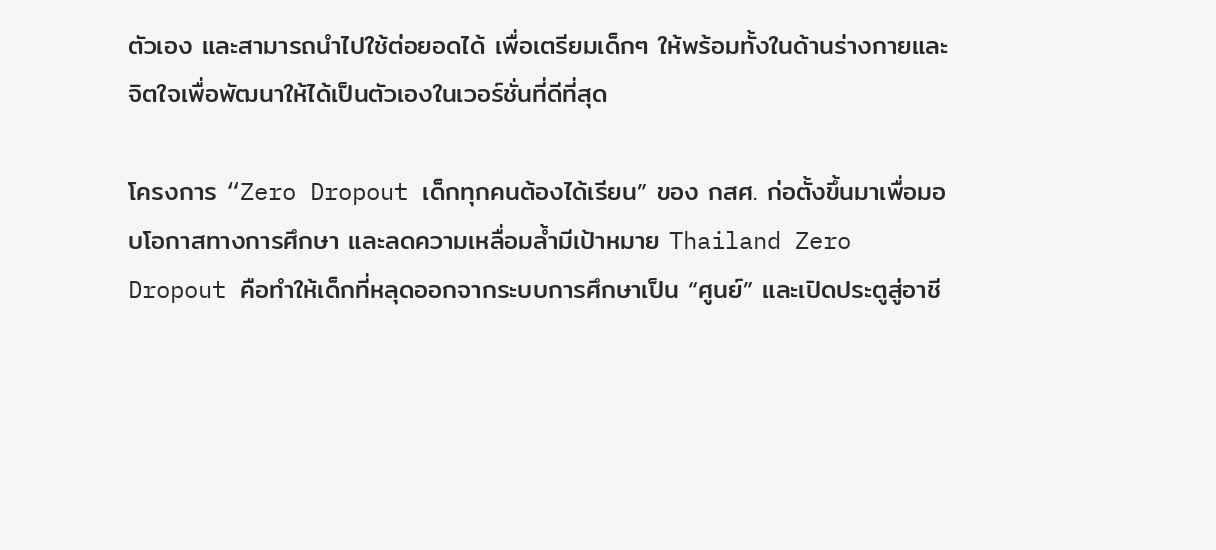ตัวเอง และสามารถนำไปใช้ต่อยอดได้ เพื่อเตรียมเด็กๆ ให้พร้อมทั้งในด้านร่างกายและจิตใจเพื่อพัฒนาให้ได้เป็นตัวเองในเวอร์ชั่นที่ดีที่สุด

โครงการ “Zero Dropout เด็กทุกคนต้องได้เรียน” ของ กสศ. ก่อตั้งขึ้นมาเพื่อมอบโอกาสทางการศึกษา และลดความเหลื่อมล้ำมีเป้าหมาย Thailand Zero Dropout คือทำให้เด็กที่หลุดออกจากระบบการศึกษาเป็น “ศูนย์” และเปิดประตูสู่อาชี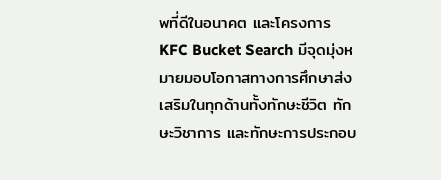พที่ดีในอนาคต และโครงการ KFC Bucket Search มีจุดมุ่งหมายมอบโอกาสทางการศึกษาส่งเสริมในทุกด้านทั้งทักษะชีวิต ทักษะวิชาการ และทักษะการประกอบ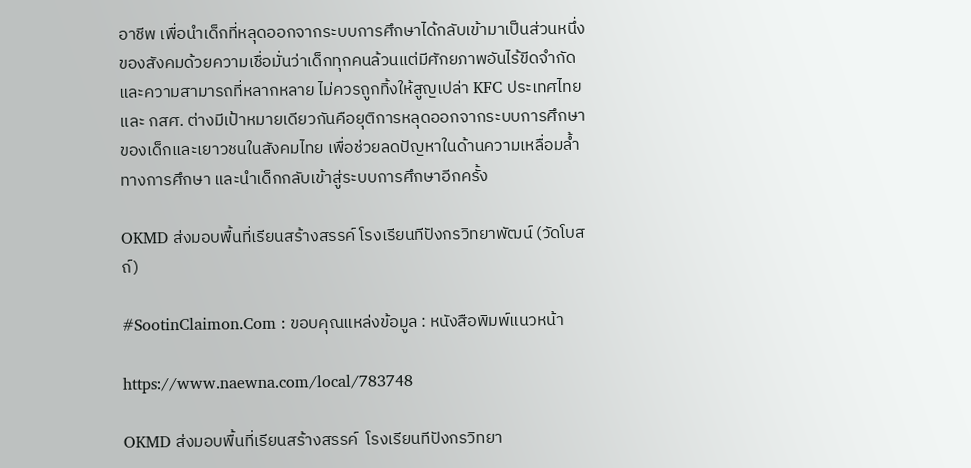อาชีพ เพื่อนำเด็กที่หลุดออกจากระบบการศึกษาได้กลับเข้ามาเป็นส่วนหนึ่งของสังคมด้วยความเชื่อมั่นว่าเด็กทุกคนล้วนแต่มีศักยภาพอันไร้ขีดจำกัด และความสามารถที่หลากหลาย ไม่ควรถูกทิ้งให้สูญเปล่า KFC ประเทศไทยและ กสศ. ต่างมีเป้าหมายเดียวกันคือยุติการหลุดออกจากระบบการศึกษาของเด็กและเยาวชนในสังคมไทย เพื่อช่วยลดปัญหาในด้านความเหลื่อมล้ำทางการศึกษา และนำเด็กกลับเข้าสู่ระบบการศึกษาอีกครั้ง

OKMD ส่งมอบพื้นที่เรียนสร้างสรรค์ โรงเรียนทีปังกรวิทยาพัฒน์ (วัดโบสถ์)

#SootinClaimon.Com : ขอบคุณแหล่งข้อมูล : หนังสือพิมพ์แนวหน้า

https://www.naewna.com/local/783748

OKMD ส่งมอบพื้นที่เรียนสร้างสรรค์  โรงเรียนทีปังกรวิทยา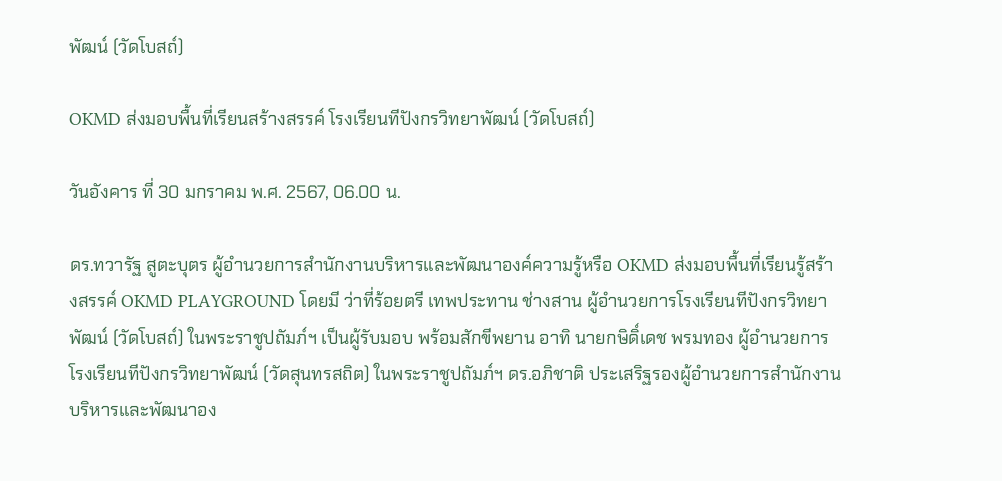พัฒน์ (วัดโบสถ์)

OKMD ส่งมอบพื้นที่เรียนสร้างสรรค์ โรงเรียนทีปังกรวิทยาพัฒน์ (วัดโบสถ์)

วันอังคาร ที่ 30 มกราคม พ.ศ. 2567, 06.00 น.

ดร.ทวารัฐ สูตะบุตร ผู้อำนวยการสำนักงานบริหารและพัฒนาองค์ความรู้หรือ OKMD ส่งมอบพื้นที่เรียนรู้สร้างสรรค์ OKMD PLAYGROUND โดยมี ว่าที่ร้อยตรี เทพประทาน ช่างสาน ผู้อำนวยการโรงเรียนทีปังกรวิทยาพัฒน์ (วัดโบสถ์) ในพระราชูปถัมภ์ฯ เป็นผู้รับมอบ พร้อมสักขีพยาน อาทิ นายกษิดิ์เดช พรมทอง ผู้อำนวยการโรงเรียนทีปังกรวิทยาพัฒน์ (วัดสุนทรสถิต) ในพระราชูปถัมภ์ฯ ดร.อภิชาติ ประเสริฐรองผู้อำนวยการสำนักงานบริหารและพัฒนาอง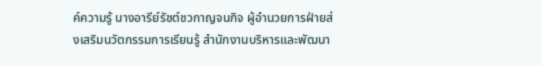ค์ความรู้ นางอารีย์รัชต์ชวกาญจนกิจ ผู้อำนวยการฝ่ายส่งเสริมนวัตกรรมการเรียนรู้ สำนักงานบริหารและพัฒนา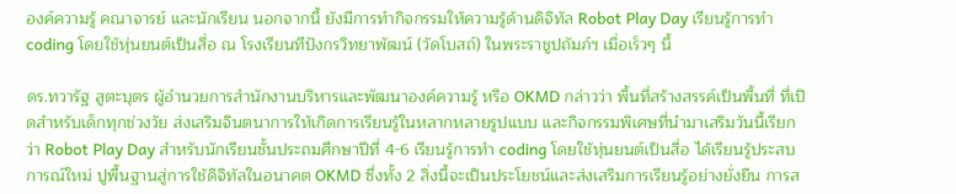องค์ความรู้ คณาจารย์ และนักเรียน นอกจากนี้ ยังมีการทำกิจกรรมให้ความรู้ด้านดิจิทัล Robot Play Day เรียนรู้การทำ coding โดยใช้หุ่นยนต์เป็นสื่อ ณ โรงเรียนทีปังกรวิทยาพัฒน์ (วัดโบสถ์) ในพระราชูปถัมภ์ฯ เมื่อเร็วๆ นี้

ดร.ทวารัฐ สูตะบุตร ผู้อำนวยการสำนักงานบริหารและพัฒนาองค์ความรู้ หรือ OKMD กล่าวว่า พื้นที่สร้างสรรค์เป็นพื้นที่ ที่เปิดสำหรับเด็กทุกช่วงวัย ส่งเสริมจินตนาการให้เกิดการเรียนรู้ในหลากหลายรูปแบบ และกิจกรรมพิเศษที่นำมาเสริมวันนี้เรียกว่า Robot Play Day สำหรับนักเรียนชั้นประถมศึกษาปีที่ 4-6 เรียนรู้การทำ coding โดยใช้หุ่นยนต์เป็นสื่อ ได้เรียนรู้ประสบการณ์ใหม่ ปูพื้นฐานสู่การใช้ดิจิทัลในอนาคต OKMD ซึ่งทั้ง 2 สิ่งนี้จะเป็นประโยชน์และส่งเสริมการเรียนรู้อย่างยั่งยืน การส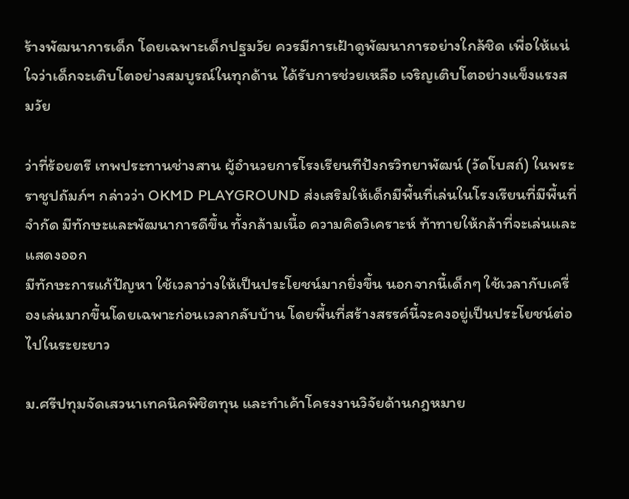ร้างพัฒนาการเด็ก โดยเฉพาะเด็กปฐมวัย ควรมีการเฝ้าดูพัฒนาการอย่างใกล้ชิด เพื่อให้แน่ใจว่าเด็กจะเติบโตอย่างสมบูรณ์ในทุกด้าน ได้รับการช่วยเหลือ เจริญเติบโตอย่างแข็งแรงสมวัย

ว่าที่ร้อยตรี เทพประทานช่างสาน ผู้อำนวยการโรงเรียนทีปังกรวิทยาพัฒน์ (วัดโบสถ์) ในพระราชูปถัมภ์ฯ กล่าวว่า OKMD PLAYGROUND ส่งเสริมให้เด็กมีพื้นที่เล่นในโรงเรียนที่มีพื้นที่จำกัด มีทักษะและพัฒนาการดีขึ้น ทั้งกล้ามเนื้อ ความคิดวิเคราะห์ ท้าทายให้กล้าที่จะเล่นและแสดงออก
มีทักษะการแก้ปัญหา ใช้เวลาว่างให้เป็นประโยชน์มากยิ่งขึ้น นอกจากนี้เด็กๆ ใช้เวลากับเครื่องเล่นมากขึ้นโดยเฉพาะก่อนเวลากลับบ้าน โดยพื้นที่สร้างสรรค์นี้จะคงอยู่เป็นประโยชน์ต่อไปในระยะยาว

ม.ศรีปทุมจัดเสวนาเทคนิคพิชิตทุน และทำเค้าโครงงานวิจัยด้านกฎหมาย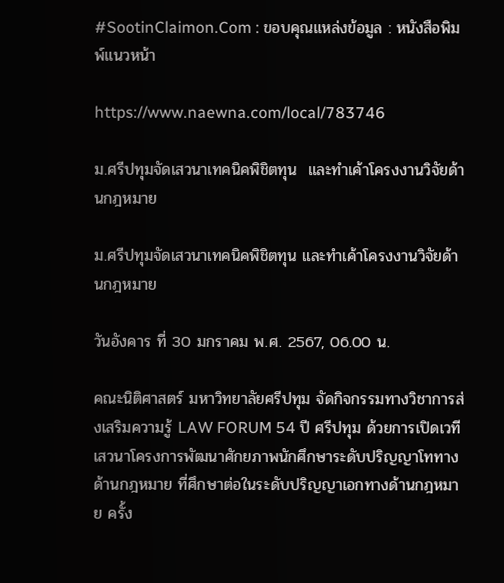#SootinClaimon.Com : ขอบคุณแหล่งข้อมูล : หนังสือพิมพ์แนวหน้า

https://www.naewna.com/local/783746

ม.ศรีปทุมจัดเสวนาเทคนิคพิชิตทุน  และทำเค้าโครงงานวิจัยด้านกฎหมาย

ม.ศรีปทุมจัดเสวนาเทคนิคพิชิตทุน และทำเค้าโครงงานวิจัยด้านกฎหมาย

วันอังคาร ที่ 30 มกราคม พ.ศ. 2567, 06.00 น.

คณะนิติศาสตร์ มหาวิทยาลัยศรีปทุม จัดกิจกรรมทางวิชาการส่งเสริมความรู้ LAW FORUM 54 ปี ศรีปทุม ด้วยการเปิดเวทีเสวนาโครงการพัฒนาศักยภาพนักศึกษาระดับปริญญาโททางด้านกฎหมาย ที่ศึกษาต่อในระดับปริญญาเอกทางด้านกฎหมาย ครั้ง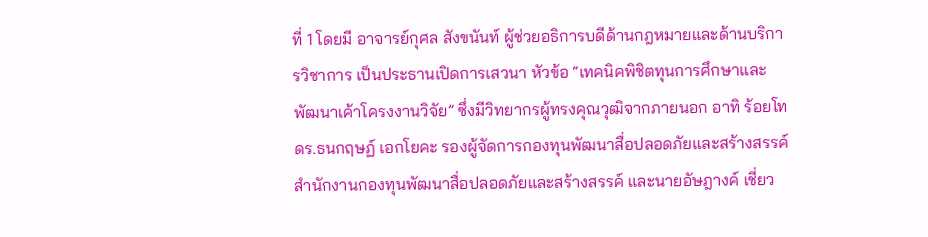ที่ 1 โดยมี อาจารย์กุศล สังขนันท์ ผู้ช่วยอธิการบดีด้านกฎหมายและด้านบริการวิชาการ เป็นประธานเปิดการเสวนา หัวข้อ “เทคนิคพิชิตทุนการศึกษาและพัฒนาเค้าโครงงานวิจัย” ซึ่งมีวิทยากรผู้ทรงคุณวุฒิจากภายนอก อาทิ ร้อยโท ดร.ธนกฤษฏ์ เอกโยคะ รองผู้จัดการกองทุนพัฒนาสื่อปลอดภัยและสร้างสรรค์ สำนักงานกองทุนพัฒนาสื่อปลอดภัยและสร้างสรรค์ และนายอัษฎางค์ เชี่ยว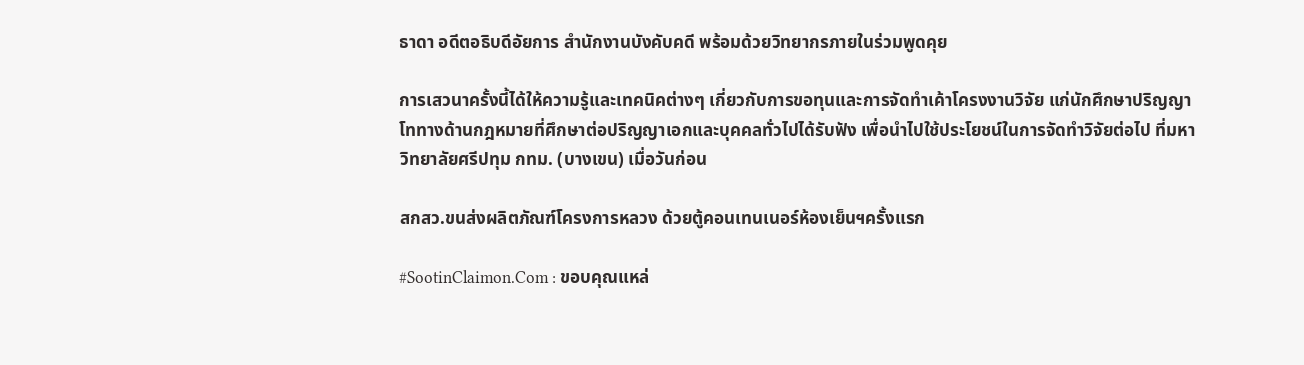ธาดา อดีตอธิบดีอัยการ สำนักงานบังคับคดี พร้อมด้วยวิทยากรภายในร่วมพูดคุย

การเสวนาครั้งนี้ได้ให้ความรู้และเทคนิคต่างๆ เกี่ยวกับการขอทุนและการจัดทำเค้าโครงงานวิจัย แก่นักศึกษาปริญญาโททางด้านกฎหมายที่ศึกษาต่อปริญญาเอกและบุคคลทั่วไปได้รับฟัง เพื่อนำไปใช้ประโยชน์ในการจัดทำวิจัยต่อไป ที่มหาวิทยาลัยศรีปทุม กทม. (บางเขน) เมื่อวันก่อน

สกสว.ขนส่งผลิตภัณฑ์โครงการหลวง ด้วยตู้คอนเทนเนอร์ห้องเย็นฯครั้งแรก

#SootinClaimon.Com : ขอบคุณแหล่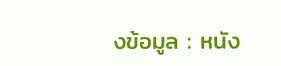งข้อมูล : หนัง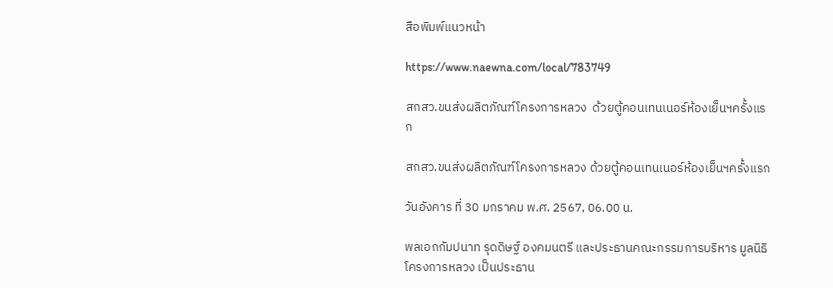สือพิมพ์แนวหน้า

https://www.naewna.com/local/783749

สกสว.ขนส่งผลิตภัณฑ์โครงการหลวง  ด้วยตู้คอนเทนเนอร์ห้องเย็นฯครั้งแรก

สกสว.ขนส่งผลิตภัณฑ์โครงการหลวง ด้วยตู้คอนเทนเนอร์ห้องเย็นฯครั้งแรก

วันอังคาร ที่ 30 มกราคม พ.ศ. 2567, 06.00 น.

พลเอกกัมปนาท รุดดิษฐ์ องคมนตรี และประธานคณะกรรมการบริหาร มูลนิธิโครงการหลวง เป็นประธาน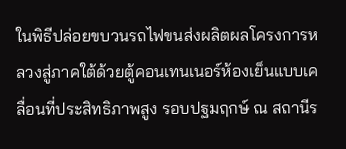ในพิธีปล่อยขบวนรถไฟขนส่งผลิตผลโครงการหลวงสู่ภาคใต้ด้วยตู้คอนเทนเนอร์ห้องเย็นแบบเคลื่อนที่ประสิทธิภาพสูง รอบปฐมฤกษ์ ณ สถานีร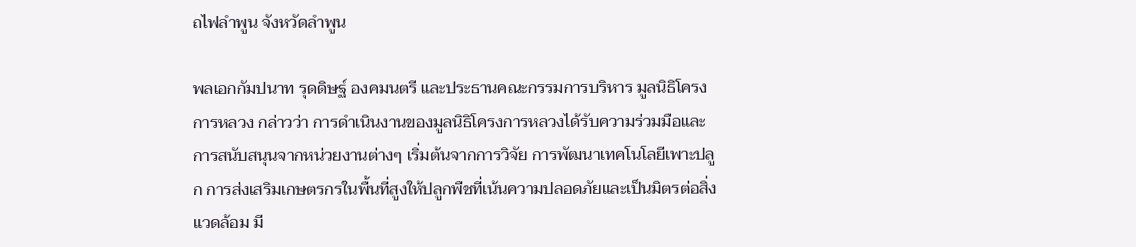ถไฟลำพูน จังหวัดลำพูน

พลเอกกัมปนาท รุดดิษฐ์ องคมนตรี และประธานคณะกรรมการบริหาร มูลนิธิโครงการหลวง กล่าวว่า การดำเนินงานของมูลนิธิโครงการหลวงได้รับความร่วมมือและการสนับสนุนจากหน่วยงานต่างๆ เริ่มต้นจากการวิจัย การพัฒนาเทคโนโลยีเพาะปลูก การส่งเสริมเกษตรกรในพื้นที่สูงให้ปลูกพืชที่เน้นความปลอดภัยและเป็นมิตรต่อสิ่งแวดล้อม มี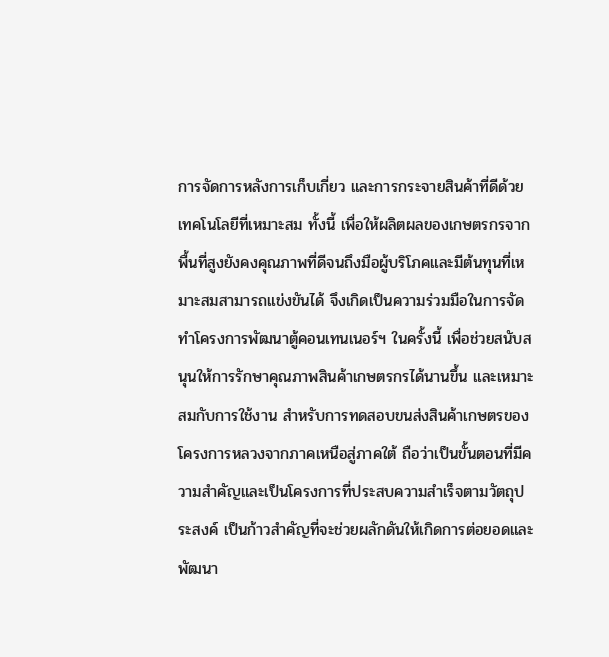การจัดการหลังการเก็บเกี่ยว และการกระจายสินค้าที่ดีด้วยเทคโนโลยีที่เหมาะสม ทั้งนี้ เพื่อให้ผลิตผลของเกษตรกรจากพื้นที่สูงยังคงคุณภาพที่ดีจนถึงมือผู้บริโภคและมีต้นทุนที่เหมาะสมสามารถแข่งขันได้ จึงเกิดเป็นความร่วมมือในการจัดทำโครงการพัฒนาตู้คอนเทนเนอร์ฯ ในครั้งนี้ เพื่อช่วยสนับสนุนให้การรักษาคุณภาพสินค้าเกษตรกรได้นานขึ้น และเหมาะสมกับการใช้งาน สำหรับการทดสอบขนส่งสินค้าเกษตรของโครงการหลวงจากภาคเหนือสู่ภาคใต้ ถือว่าเป็นขั้นตอนที่มีความสำคัญและเป็นโครงการที่ประสบความสำเร็จตามวัตถุประสงค์ เป็นก้าวสำคัญที่จะช่วยผลักดันให้เกิดการต่อยอดและพัฒนา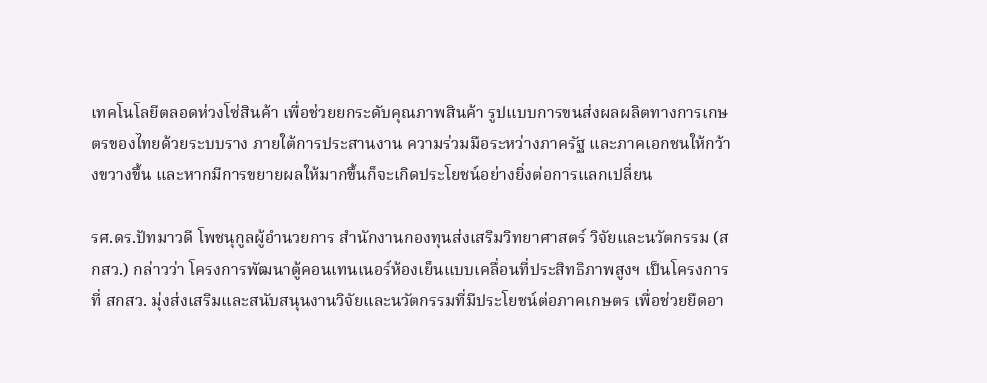เทคโนโลยีตลอดห่วงโซ่สินค้า เพื่อช่วยยกระดับคุณภาพสินค้า รูปแบบการขนส่งผลผลิตทางการเกษตรของไทยด้วยระบบราง ภายใต้การประสานงาน ความร่วมมือระหว่างภาครัฐ และภาคเอกชนให้กว้างขวางขึ้น และหากมีการขยายผลให้มากขึ้นก็จะเกิดประโยชน์อย่างยิ่งต่อการแลกเปลี่ยน

รศ.ดร.ปัทมาวดี โพชนุกูลผู้อำนวยการ สำนักงานกองทุนส่งเสริมวิทยาศาสตร์ วิจัยและนวัตกรรม (สกสว.) กล่าวว่า โครงการพัฒนาตู้คอนเทนเนอร์ห้องเย็นแบบเคลื่อนที่ประสิทธิภาพสูงฯ เป็นโครงการที่ สกสว. มุ่งส่งเสริมและสนับสนุนงานวิจัยและนวัตกรรมที่มีประโยชน์ต่อภาคเกษตร เพื่อช่วยยืดอา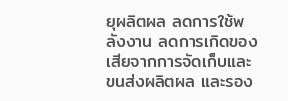ยุผลิตผล ลดการใช้พลังงาน ลดการเกิดของเสียจากการจัดเก็บและขนส่งผลิตผล และรอง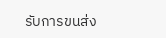รับการขนส่ง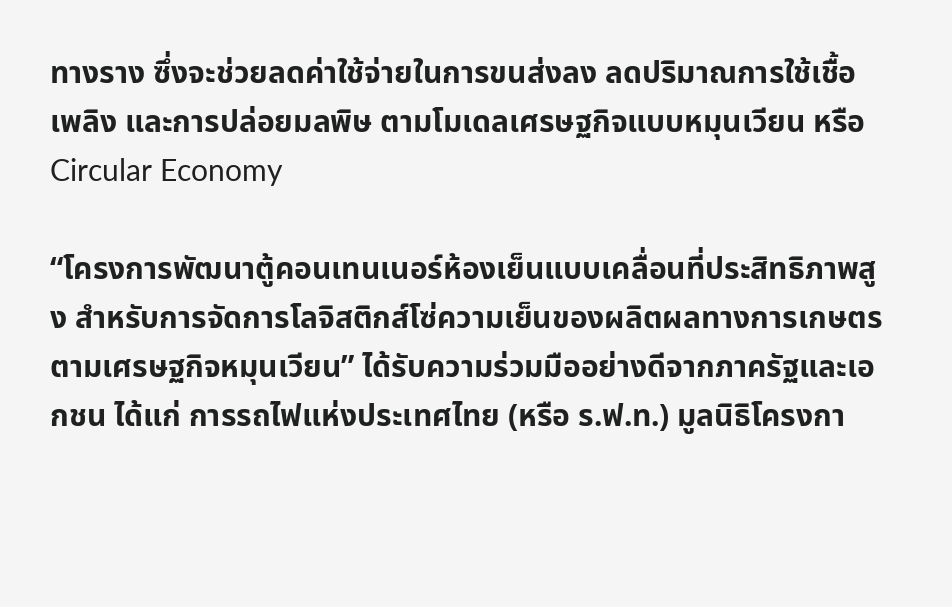ทางราง ซึ่งจะช่วยลดค่าใช้จ่ายในการขนส่งลง ลดปริมาณการใช้เชื้อเพลิง และการปล่อยมลพิษ ตามโมเดลเศรษฐกิจแบบหมุนเวียน หรือ Circular Economy

“โครงการพัฒนาตู้คอนเทนเนอร์ห้องเย็นแบบเคลื่อนที่ประสิทธิภาพสูง สำหรับการจัดการโลจิสติกส์โซ่ความเย็นของผลิตผลทางการเกษตรตามเศรษฐกิจหมุนเวียน” ได้รับความร่วมมืออย่างดีจากภาครัฐและเอกชน ได้แก่ การรถไฟแห่งประเทศไทย (หรือ ร.ฟ.ท.) มูลนิธิโครงกา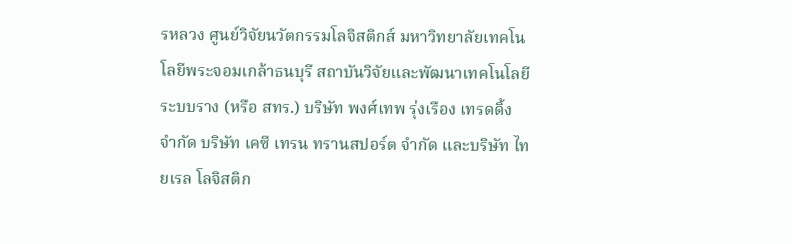รหลวง ศูนย์วิจัยนวัตกรรมโลจิสติกส์ มหาวิทยาลัยเทคโนโลยีพระจอมเกล้าธนบุรี สถาบันวิจัยและพัฒนาเทคโนโลยีระบบราง (หรือ สทร.) บริษัท พงศ์เทพ รุ่งเรือง เทรดดิ้ง จำกัด บริษัท เคซี เทรน ทรานสปอร์ต จำกัด และบริษัท ไทยเรล โลจิสติก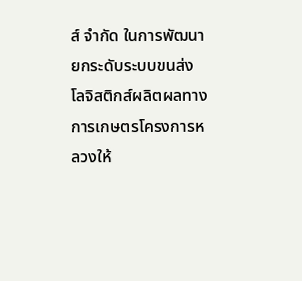ส์ จำกัด ในการพัฒนายกระดับระบบขนส่ง
โลจิสติกส์ผลิตผลทางการเกษตรโครงการหลวงให้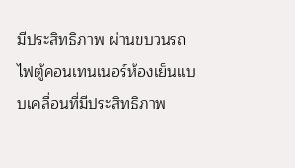มีประสิทธิภาพ ผ่านขบวนรถไฟตู้คอนเทนเนอร์ห้องเย็นแบบเคลื่อนที่มีประสิทธิภาพ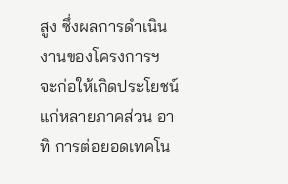สูง ซึ่งผลการดำเนินงานของโครงการฯ จะก่อให้เกิดประโยชน์แก่หลายภาคส่วน อาทิ การต่อยอดเทคโน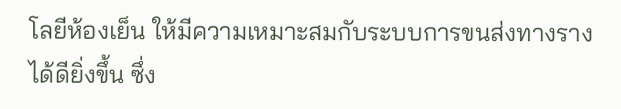โลยีห้องเย็น ให้มีความเหมาะสมกับระบบการขนส่งทางรางได้ดียิ่งขึ้น ซึ่ง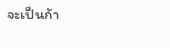จะเป็นก้า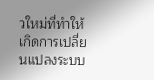วใหม่ที่ทำให้เกิดการเปลี่ยนแปลงระบบ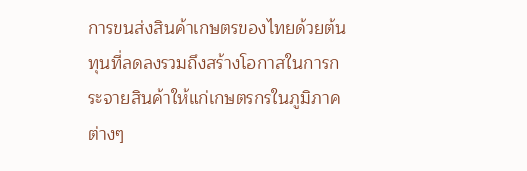การขนส่งสินค้าเกษตรของไทยด้วยต้นทุนที่ลดลงรวมถึงสร้างโอกาสในการกระจายสินค้าให้แก่เกษตรกรในภูมิภาคต่างๆ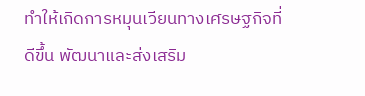ทำให้เกิดการหมุนเวียนทางเศรษฐกิจที่ดีขึ้น พัฒนาและส่งเสริม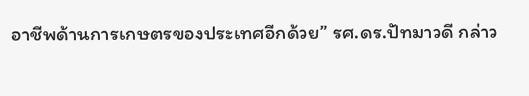อาชีพด้านการเกษตรของประเทศอีกด้วย” รศ.ดร.ปัทมาวดี กล่าว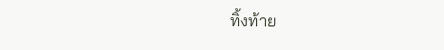ทิ้งท้าย